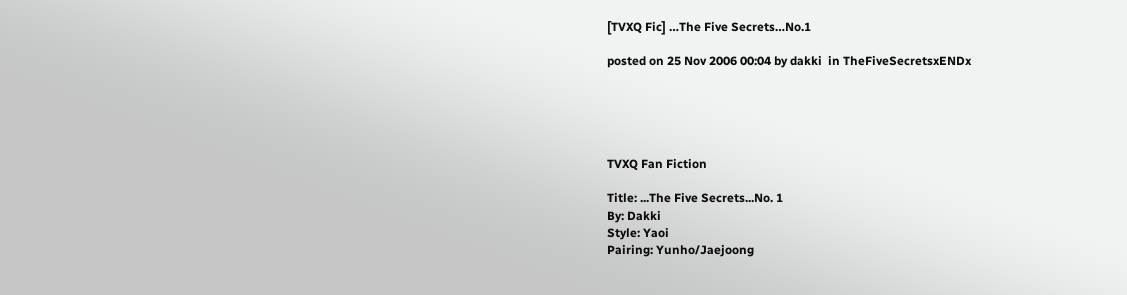[TVXQ Fic] …The Five Secrets…No.1

posted on 25 Nov 2006 00:04 by dakki  in TheFiveSecretsxENDx





TVXQ Fan Fiction

Title: ...The Five Secrets...No. 1
By: Dakki
Style: Yaoi
Pairing: Yunho/Jaejoong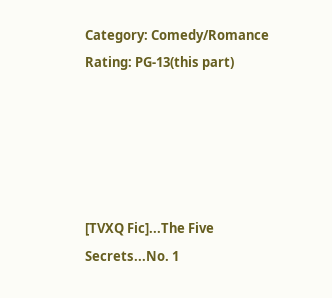Category: Comedy/Romance
Rating: PG-13(this part)





[TVXQ Fic]...The Five Secrets...No. 1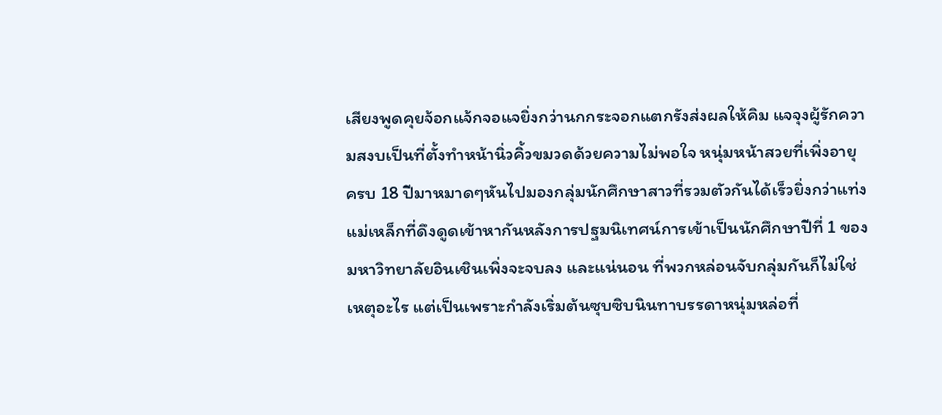เสียงพูดคุยจ้อกแจ้กจอแจยิ่งกว่านกกระจอกแตกรังส่งผลให้คิม แจจุงผู้รักความสงบเป็นที่ตั้งทำหน้านิ่วคิ้วขมวดด้วยความไม่พอใจ หนุ่มหน้าสวยที่เพิ่งอายุครบ 18 ปีมาหมาดๆหันไปมองกลุ่มนักศึกษาสาวที่รวมตัวกันได้เร็วยิ่งกว่าแท่งแม่เหล็กที่ดึงดูดเข้าหากันหลังการปฐมนิเทศน์การเข้าเป็นนักศึกษาปีที่ 1 ของมหาวิทยาลัยอินเชินเพิ่งจะจบลง และแน่นอน ที่พวกหล่อนจับกลุ่มกันก็ไม่ใช่เหตุอะไร แต่เป็นเพราะกำลังเริ่มต้นซุบซิบนินทาบรรดาหนุ่มหล่อที่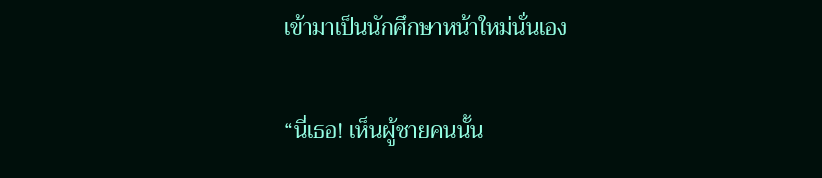เข้ามาเป็นนักศึกษาหน้าใหม่นั่นเอง

“นี่เธอ! เห็นผู้ชายคนนั้น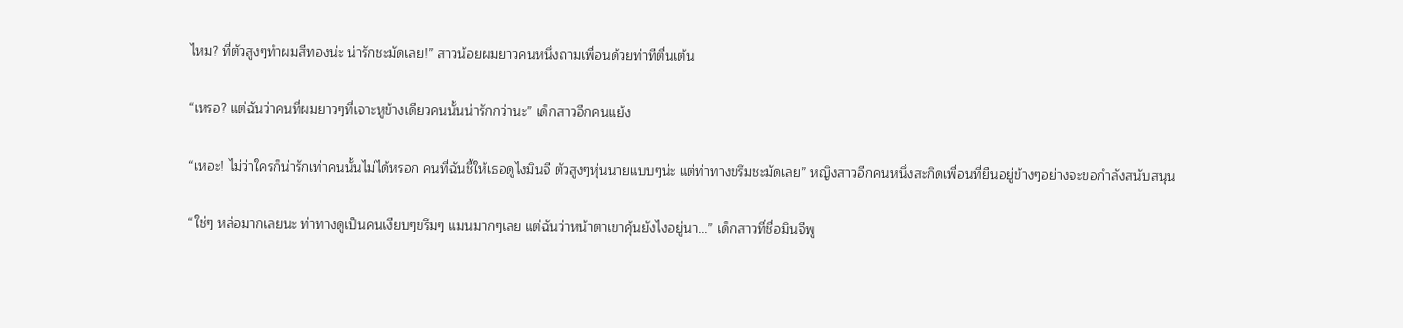ไหม? ที่ตัวสูงๆทำผมสีทองน่ะ น่ารักชะมัดเลย!” สาวน้อยผมยาวคนหนึ่งถามเพื่อนด้วยท่าทีตื่นเต้น

“เหรอ? แต่ฉันว่าคนที่ผมยาวๆที่เจาะหูข้างเดียวคนนั้นน่ารักกว่านะ” เด็กสาวอีกคนแย้ง

“เหอะ! ไม่ว่าใครก็น่ารักเท่าคนนั้นไม่ได้หรอก คนที่ฉันชี้ให้เธอดูไงมินจี ตัวสูงๆหุ่นนายแบบๆน่ะ แต่ท่าทางขรึมชะมัดเลย” หญิงสาวอีกคนหนึ่งสะกิดเพื่อนที่ยืนอยู่ข้างๆอย่างจะขอกำลังสนับสนุน

“ใช่ๆ หล่อมากเลยนะ ท่าทางดูเป็นคนเงียบๆขรึมๆ แมนมากๆเลย แต่ฉันว่าหน้าตาเขาคุ้นยังไงอยู่นา...” เด็กสาวที่ชื่อมินจีพู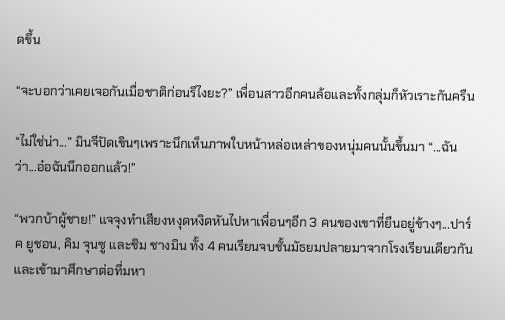ดขึ้น

“จะบอกว่าเคยเจอกันเมื่อชาติก่อนรึไงยะ?” เพื่อนสาวอีกคนล้อและทั้งกลุ่มก็หัวเราะกันครืน

“ไม่ใช่น่า...” มินจีปัดเขินๆเพราะนึกเห็นภาพใบหน้าหล่อเหล่าของหนุ่มคนนั้นขึ้นมา “...ฉันว่า...อ๋อฉันนึกออกแล้ว!”

“พวกบ้าผู้ชาย!” แจจุงทำเสียงหงุดหงิดหันไปหาเพื่อนๆอีก 3 คนของเขาที่ยืนอยู่ข้างๆ...ปาร์ค ยูชอน, คิม จุนซู และชิม ชางมิน ทั้ง 4 คนเรียนจบชั้นมัธยมปลายมาจากโรงเรียนเดียวกันและเข้ามาศึกษาต่อที่มหา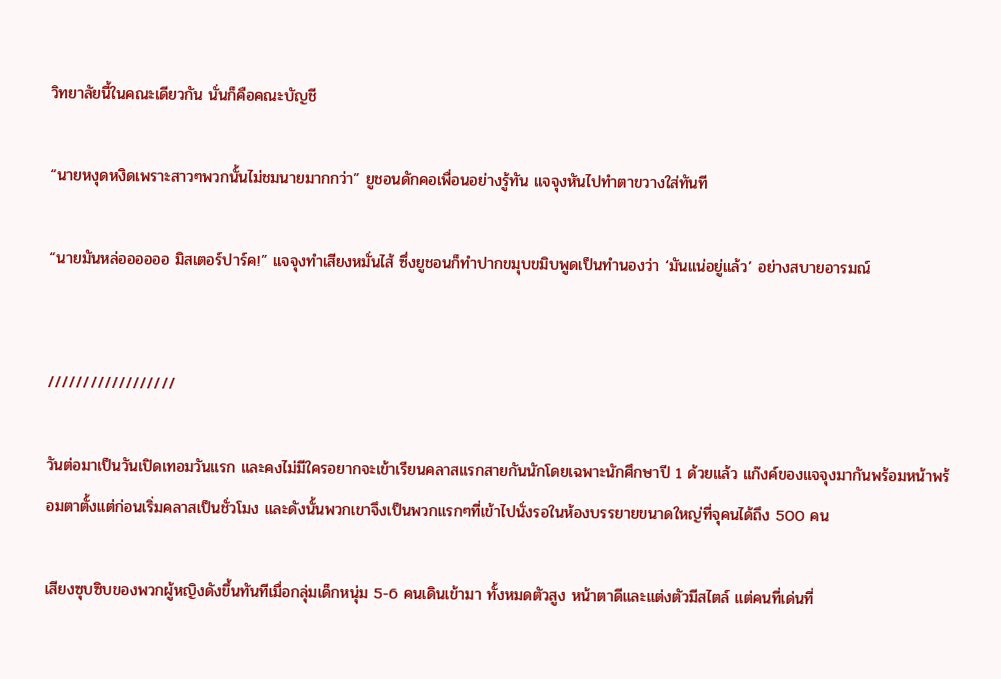วิทยาลัยนี้ในคณะเดียวกัน นั่นก็คือคณะบัญชี

“นายหงุดหงิดเพราะสาวๆพวกนั้นไม่ชมนายมากกว่า” ยูชอนดักคอเพื่อนอย่างรู้ทัน แจจุงหันไปทำตาขวางใส่ทันที

“นายมันหล่ออออออ มิสเตอร์ปาร์ค!” แจจุงทำเสียงหมั่นไส้ ซึ่งยูชอนก็ทำปากขมุบขมิบพูดเป็นทำนองว่า ‘มันแน่อยู่แล้ว’ อย่างสบายอารมณ์


//////////////////

วันต่อมาเป็นวันเปิดเทอมวันแรก และคงไม่มีใครอยากจะเข้าเรียนคลาสแรกสายกันนักโดยเฉพาะนักศึกษาปี 1 ด้วยแล้ว แก๊งค์ของแจจุงมากันพร้อมหน้าพร้อมตาตั้งแต่ก่อนเริ่มคลาสเป็นชั่วโมง และดังนั้นพวกเขาจึงเป็นพวกแรกๆที่เข้าไปนั่งรอในห้องบรรยายขนาดใหญ่ที่จุคนได้ถึง 500 คน

เสียงซุบซิบของพวกผู้หญิงดังขึ้นทันทีเมื่อกลุ่มเด็กหนุ่ม 5-6 คนเดินเข้ามา ทั้งหมดตัวสูง หน้าตาดีและแต่งตัวมีสไตล์ แต่คนที่เด่นที่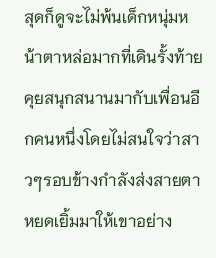สุดก็ดูจะไม่พ้นเด็กหนุ่มหน้าตาหล่อมากที่เดินรั้งท้ายคุยสนุกสนานมากับเพื่อนอีกคนหนึ่งโดยไม่สนใจว่าสาวๆรอบข้างกำลังส่งสายตาหยดเยิ้มมาให้เขาอย่าง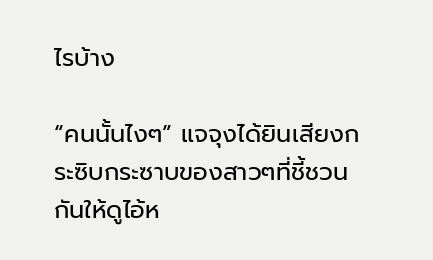ไรบ้าง

“คนนั้นไงๆ” แจจุงได้ยินเสียงกระซิบกระซาบของสาวๆที่ชี้ชวนกันให้ดูไอ้ห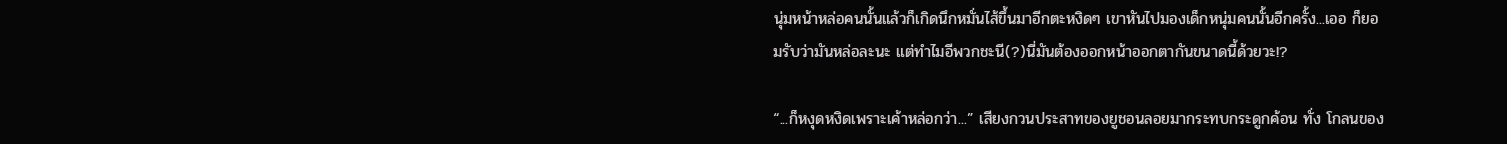นุ่มหน้าหล่อคนนั้นแล้วก็เกิดนึกหมั่นไส้ขึ้นมาอีกตะหงิดๆ เขาหันไปมองเด็กหนุ่มคนนั้นอีกครั้ง...เออ ก็ยอมรับว่ามันหล่อละนะ แต่ทำไมอีพวกชะนี(?)นี่มันต้องออกหน้าออกตากันขนาดนี้ด้วยวะ!?

“...ก็หงุดหงิดเพราะเค้าหล่อกว่า...” เสียงกวนประสาทของยูชอนลอยมากระทบกระดูกค้อน ทั่ง โกลนของ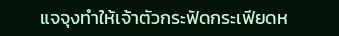แจจุงทำให้เจ้าตัวกระฟัดกระเฟียดห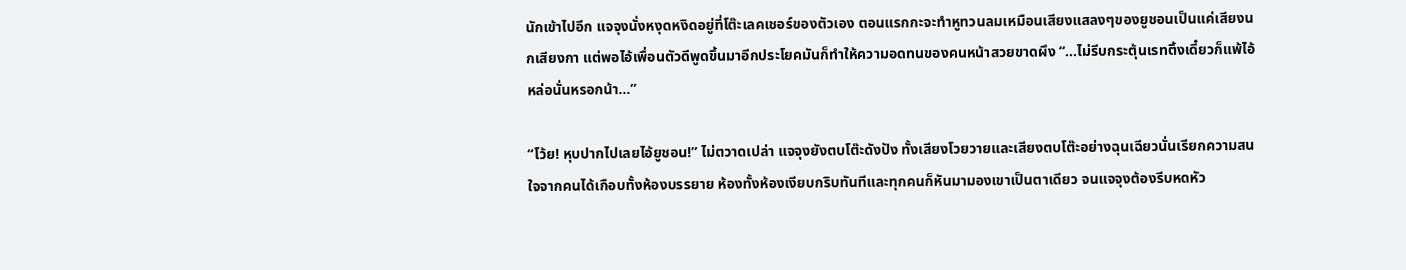นักเข้าไปอีก แจจุงนั่งหงุดหงิดอยู่ที่โต๊ะเลคเชอร์ของตัวเอง ตอนแรกกะจะทำหูทวนลมเหมือนเสียงแสลงๆของยูชอนเป็นแค่เสียงนกเสียงกา แต่พอไอ้เพื่อนตัวดีพูดขึ้นมาอีกประโยคมันก็ทำให้ความอดทนของคนหน้าสวยขาดผึง “...ไม่รีบกระตุ้นเรทติ้งเดี๋ยวก็แพ้ไอ้หล่อนั่นหรอกน้า...”

“โว้ย! หุบปากไปเลยไอ้ยูชอน!” ไม่ตวาดเปล่า แจจุงยังตบโต๊ะดังปัง ทั้งเสียงโวยวายและเสียงตบโต๊ะอย่างฉุนเฉียวนั่นเรียกความสนใจจากคนได้เกือบทั้งห้องบรรยาย ห้องทั้งห้องเงียบกริบทันทีและทุกคนก็หันมามองเขาเป็นตาเดียว จนแจจุงต้องรีบหดหัว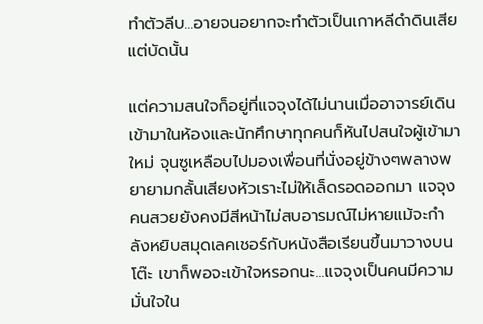ทำตัวลีบ...อายจนอยากจะทำตัวเป็นเกาหลีดำดินเสียแต่บัดนั้น

แต่ความสนใจก็อยู่ที่แจจุงได้ไม่นานเมื่ออาจารย์เดินเข้ามาในห้องและนักศึกษาทุกคนก็หันไปสนใจผู้เข้ามาใหม่ จุนซูเหลือบไปมองเพื่อนที่นั่งอยู่ข้างๆพลางพยายามกลั้นเสียงหัวเราะไม่ให้เล็ดรอดออกมา แจจุงคนสวยยังคงมีสีหน้าไม่สบอารมณ์ไม่หายแม้จะกำลังหยิบสมุดเลคเชอร์กับหนังสือเรียนขึ้นมาวางบนโต๊ะ เขาก็พอจะเข้าใจหรอกนะ...แจจุงเป็นคนมีความมั่นใจใน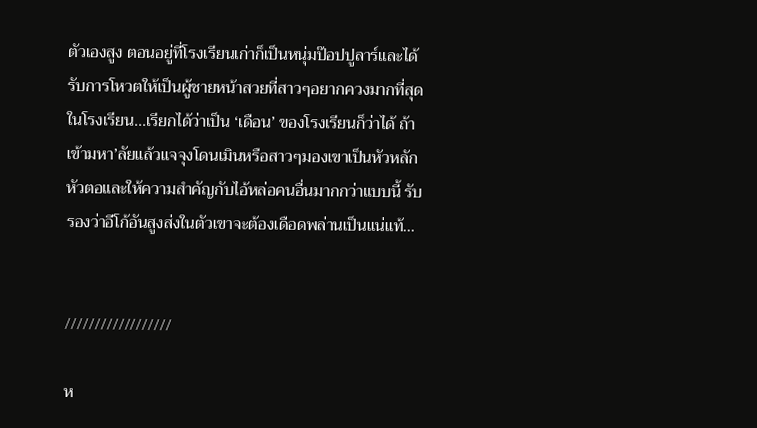ตัวเองสูง ตอนอยู่ที่โรงเรียนเก่าก็เป็นหนุ่มป๊อปปูลาร์และได้รับการโหวตให้เป็นผู้ชายหน้าสวยที่สาวๆอยากควงมากที่สุดในโรงเรียน...เรียกได้ว่าเป็น ‘เดือน’ ของโรงเรียนก็ว่าได้ ถ้าเข้ามหา’ลัยแล้วแจจุงโดนเมินหรือสาวๆมองเขาเป็นหัวหลักหัวตอและให้ความสำคัญกับไอ้หล่อคนอื่นมากกว่าแบบนี้ รับรองว่าอีโก้อันสูงส่งในตัวเขาจะต้องเดือดพล่านเป็นแน่แท้...


//////////////////

ห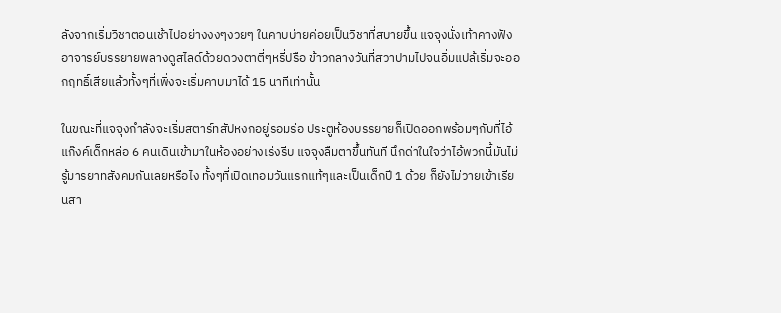ลังจากเริ่มวิชาตอนเช้าไปอย่างงงๆงวยๆ ในคาบบ่ายค่อยเป็นวิชาที่สบายขึ้น แจจุงนั่งเท้าคางฟังอาจารย์บรรยายพลางดูสไลด์ด้วยดวงตาตี่ๆหรี่ปรือ ข้าวกลางวันที่สวาปามไปจนอิ่มแปล้เริ่มจะออกฤทธิ์เสียแล้วทั้งๆที่เพิ่งจะเริ่มคาบมาได้ 15 นาทีเท่านั้น

ในขณะที่แจจุงกำลังจะเริ่มสตาร์ทสัปหงกอยู่รอมร่อ ประตูห้องบรรยายก็เปิดออกพร้อมๆกับที่ไอ้แก๊งค์เด็กหล่อ 6 คนเดินเข้ามาในห้องอย่างเร่งรีบ แจจุงลืมตาขึ้นทันที นึกด่าในใจว่าไอ้พวกนี้มันไม่รู้มารยาทสังคมกันเลยหรือไง ทั้งๆที่เปิดเทอมวันแรกแท้ๆและเป็นเด็กปี 1 ด้วย ก็ยังไม่วายเข้าเรียนสา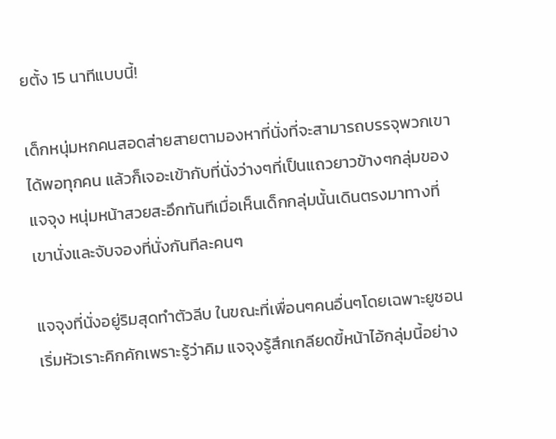ยตั้ง 15 นาทีแบบนี้!

เด็กหนุ่มหกคนสอดส่ายสายตามองหาที่นั่งที่จะสามารถบรรจุพวกเขาได้พอทุกคน แล้วก็เจอะเข้ากับที่นั่งว่างๆที่เป็นแถวยาวข้างๆกลุ่มของแจจุง หนุ่มหน้าสวยสะอึกทันทีเมื่อเห็นเด็กกลุ่มนั้นเดินตรงมาทางที่เขานั่งและจับจองที่นั่งกันทีละคนๆ

แจจุงที่นั่งอยู่ริมสุดทำตัวลีบ ในขณะที่เพื่อนๆคนอื่นๆโดยเฉพาะยูชอนเริ่มหัวเราะคิกคักเพราะรู้ว่าคิม แจจุงรู้สึกเกลียดขี้หน้าไอ้กลุ่มนี้อย่าง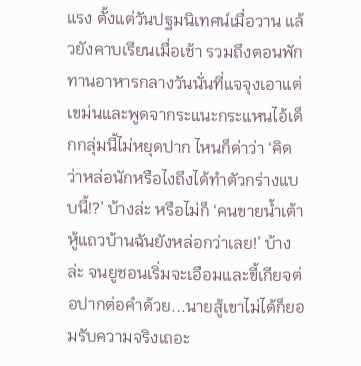แรง ตั้งแต่วันปฐมนิเทศน์เมื่อวาน แล้วยังคาบเรียนเมื่อเช้า รวมถึงตอนพักทานอาหารกลางวันนั่นที่แจจุงเอาแต่เขม่นและพูดจากระแนะกระแหนไอ้เด็กกลุ่มนี้ไม่หยุดปาก ไหนก็ด่าว่า ‘คิดว่าหล่อนักหรือไงถึงได้ทำตัวกร่างแบบนี้!?’ บ้างล่ะ หรือไม่ก็ ‘คนขายน้ำเต้าหู้แถวบ้านฉันยังหล่อกว่าเลย!’ บ้างล่ะ จนยูชอนเริ่มจะเอือมและขี้เกียจต่อปากต่อคำด้วย...นายสู้เขาไม่ได้ก็ยอมรับความจริงเถอะ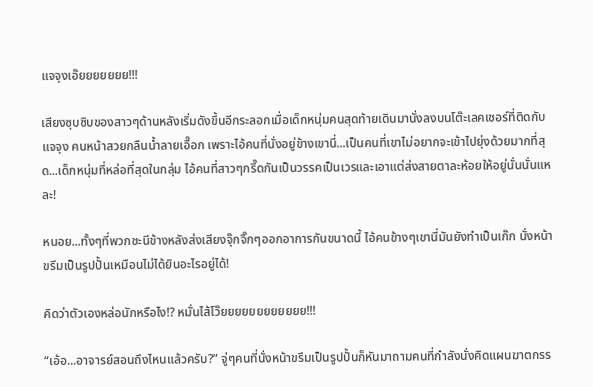แจจุงเอ๊ยยยยยยย!!!

เสียงซุบซิบของสาวๆด้านหลังเริ่มดังขึ้นอีกระลอกเมื่อเด็กหนุ่มคนสุดท้ายเดินมานั่งลงบนโต๊ะเลคเชอร์ที่ติดกับแจจุง คนหน้าสวยกลืนน้ำลายเอื๊อก เพราะไอ้คนที่นั่งอยู่ข้างเขานี่...เป็นคนที่เขาไม่อยากจะเข้าไปยุ่งด้วยมากที่สุด...เด็กหนุ่มที่หล่อที่สุดในกลุ่ม ไอ้คนที่สาวๆกรี๊ดกันเป็นวรรคเป็นเวรและเอาแต่ส่งสายตาละห้อยให้อยู่นั่นนั่นแหละ!

หนอย...ทั้งๆที่พวกชะนีข้างหลังส่งเสียงจุ๊กจิ๊กๆออกอาการกันขนาดนี้ ไอ้คนข้างๆเขานี่มันยังทำเป็นเก๊ก นั่งหน้าขรึมเป็นรูปปั้นเหมือนไม่ได้ยินอะไรอยู่ได้!

คิดว่าตัวเองหล่อนักหรือไง!? หมั่นไส้โว๊ยยยยยยยยยยยย!!!

“เอ้อ...อาจารย์สอนถึงไหนแล้วครับ?” จู่ๆคนที่นั่งหน้าขรึมเป็นรูปปั้นก็หันมาถามคนที่กำลังนั่งคิดแผนฆาตกรร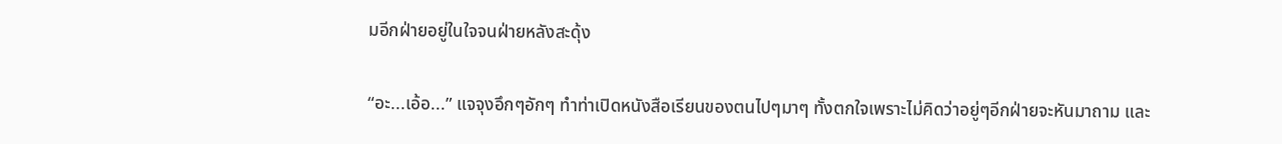มอีกฝ่ายอยู่ในใจจนฝ่ายหลังสะดุ้ง

“อะ...เอ้อ...” แจจุงอึกๆอักๆ ทำท่าเปิดหนังสือเรียนของตนไปๆมาๆ ทั้งตกใจเพราะไม่คิดว่าอยู่ๆอีกฝ่ายจะหันมาถาม และ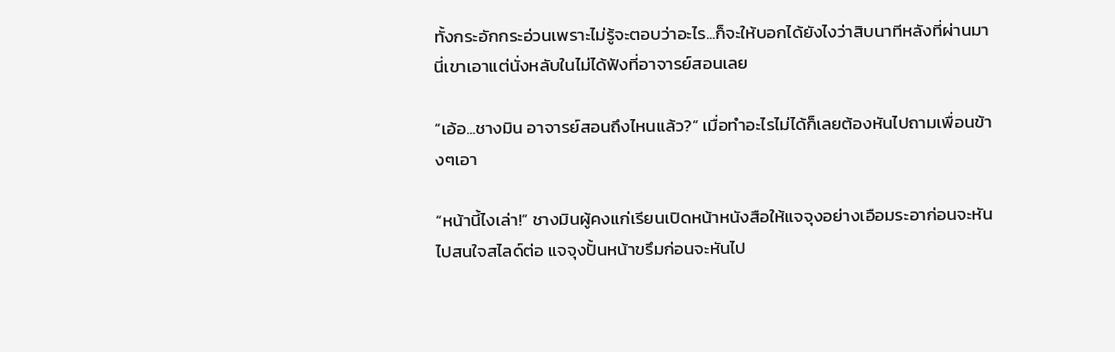ทั้งกระอักกระอ่วนเพราะไม่รู้จะตอบว่าอะไร...ก็จะให้บอกได้ยังไงว่าสิบนาทีหลังที่ผ่านมานี่เขาเอาแต่นั่งหลับในไม่ได้ฟังที่อาจารย์สอนเลย

“เอ้อ...ชางมิน อาจารย์สอนถึงไหนแล้ว?” เมื่อทำอะไรไม่ได้ก็เลยต้องหันไปถามเพื่อนข้างๆเอา

“หน้านี้ไงเล่า!” ชางมินผู้คงแก่เรียนเปิดหน้าหนังสือให้แจจุงอย่างเอือมระอาก่อนจะหันไปสนใจสไลด์ต่อ แจจุงปั้นหน้าขรึมก่อนจะหันไป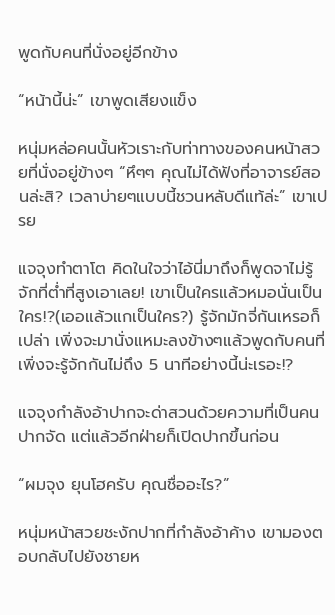พูดกับคนที่นั่งอยู่อีกข้าง

“หน้านี้น่ะ” เขาพูดเสียงแข็ง

หนุ่มหล่อคนนั้นหัวเราะกับท่าทางของคนหน้าสวยที่นั่งอยู่ข้างๆ “หึๆๆ คุณไม่ได้ฟังที่อาจารย์สอนล่ะสิ? เวลาบ่ายๆแบบนี้ชวนหลับดีแท้ล่ะ” เขาเปรย

แจจุงทำตาโต คิดในใจว่าไอ้นี่มาถึงก็พูดจาไม่รู้จักที่ต่ำที่สูงเอาเลย! เขาเป็นใครแล้วหมอนั่นเป็นใคร!?(เออแล้วแกเป็นใคร?) รู้จักมักจี่กันเหรอก็เปล่า เพิ่งจะมานั่งแหมะลงข้างๆแล้วพูดกับคนที่เพิ่งจะรู้จักกันไม่ถึง 5 นาทีอย่างนี้น่ะเรอะ!?

แจจุงกำลังอ้าปากจะด่าสวนด้วยความที่เป็นคนปากจัด แต่แล้วอีกฝ่ายก็เปิดปากขึ้นก่อน

“ผมจุง ยุนโฮครับ คุณชื่ออะไร?”

หนุ่มหน้าสวยชะงักปากที่กำลังอ้าค้าง เขามองตอบกลับไปยังชายห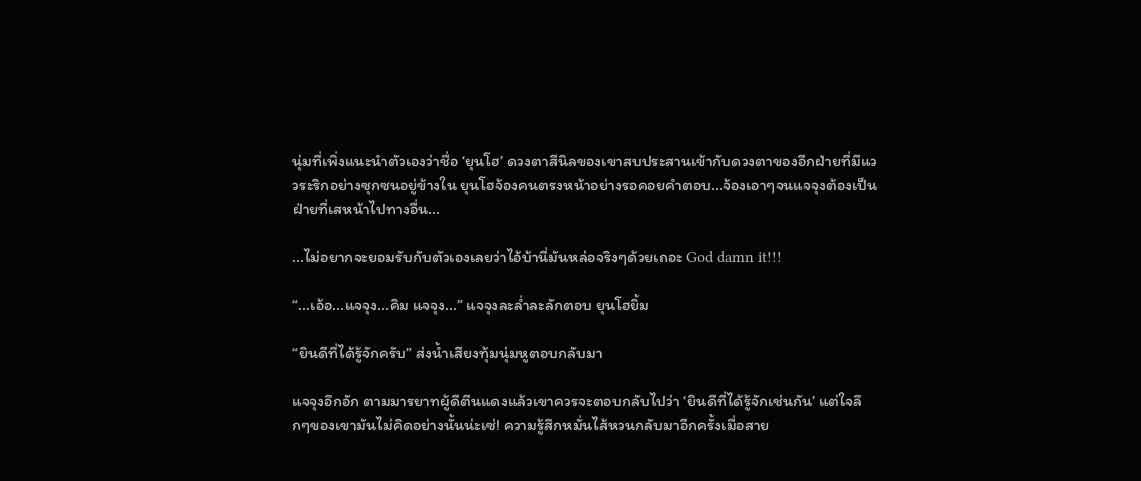นุ่มที่เพิ่งแนะนำตัวเองว่าชื่อ ‘ยุนโฮ’ ดวงตาสีนิลของเขาสบประสานเข้ากับดวงตาของอีกฝ่ายที่มีแววระริกอย่างซุกซนอยู่ข้างใน ยุนโฮจ้องคนตรงหน้าอย่างรอคอยคำตอบ...จ้องเอาๆจนแจจุงต้องเป็นฝ่ายที่เสหน้าไปทางอื่น...

...ไม่อยากจะยอมรับกับตัวเองเลยว่าไอ้บ้านี่มันหล่อจริงๆด้วยเถอะ God damn it!!!

“...เอ้อ...แจจุง...คิม แจจุง...” แจจุงละล่ำละลักตอบ ยุนโฮยิ้ม

“ยินดีที่ได้รู้จักครับ” ส่งน้ำเสียงทุ้มนุ่มหูตอบกลับมา

แจจุงอึกอัก ตามมารยาทผู้ดีตีนแดงแล้วเขาควรจะตอบกลับไปว่า ‘ยินดีที่ได้รู้จักเช่นกัน’ แต่ใจลึกๆของเขามันไม่คิดอย่างนั้นน่ะเซ่! ความรู้สึกหมั่นไส้หวนกลับมาอีกครั้งเมื่อสาย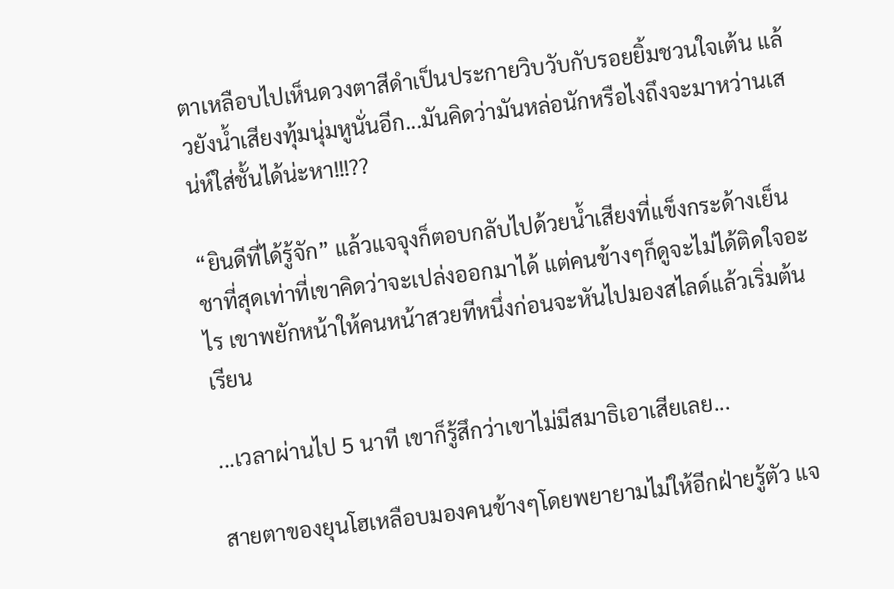ตาเหลือบไปเห็นดวงตาสีดำเป็นประกายวิบวับกับรอยยิ้มชวนใจเต้น แล้วยังน้ำเสียงทุ้มนุ่มหูนั่นอีก...มันคิดว่ามันหล่อนักหรือไงถึงจะมาหว่านเสน่ห์ใส่ชั้นได้น่ะหา!!!??

“ยินดีที่ได้รู้จัก” แล้วแจจุงก็ตอบกลับไปด้วยน้ำเสียงที่แข็งกระด้างเย็นชาที่สุดเท่าที่เขาคิดว่าจะเปล่งออกมาได้ แต่คนข้างๆก็ดูจะไม่ได้ติดใจอะไร เขาพยักหน้าให้คนหน้าสวยทีหนึ่งก่อนจะหันไปมองสไลด์แล้วเริ่มต้นเรียน

...เวลาผ่านไป 5 นาที เขาก็รู้สึกว่าเขาไม่มีสมาธิเอาเสียเลย...

สายตาของยุนโฮเหลือบมองคนข้างๆโดยพยายามไม่ให้อีกฝ่ายรู้ตัว แจ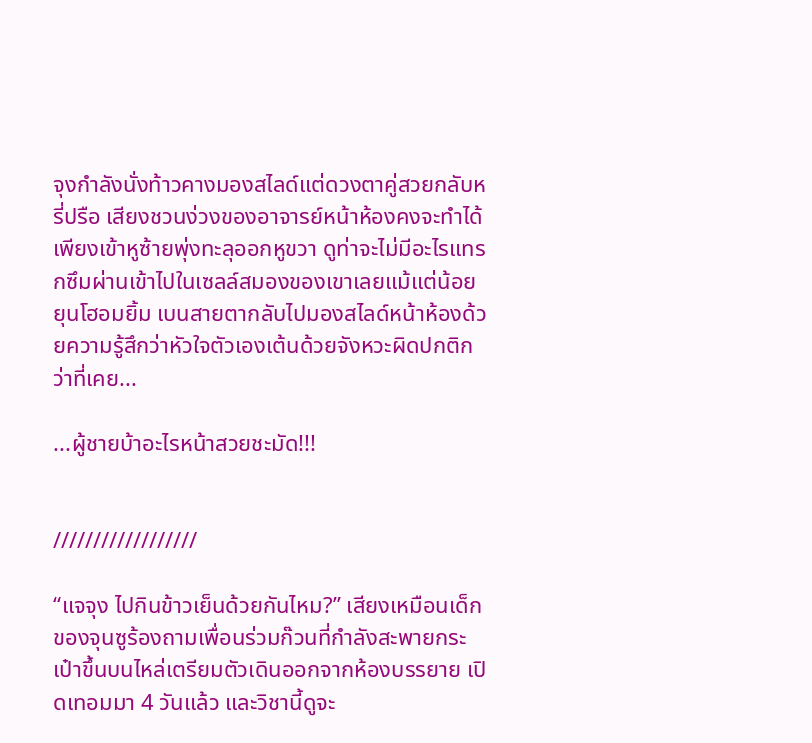จุงกำลังนั่งท้าวคางมองสไลด์แต่ดวงตาคู่สวยกลับหรี่ปรือ เสียงชวนง่วงของอาจารย์หน้าห้องคงจะทำได้เพียงเข้าหูซ้ายพุ่งทะลุออกหูขวา ดูท่าจะไม่มีอะไรแทรกซึมผ่านเข้าไปในเซลล์สมองของเขาเลยแม้แต่น้อย ยุนโฮอมยิ้ม เบนสายตากลับไปมองสไลด์หน้าห้องด้วยความรู้สึกว่าหัวใจตัวเองเต้นด้วยจังหวะผิดปกติกว่าที่เคย...

...ผู้ชายบ้าอะไรหน้าสวยชะมัด!!!


//////////////////

“แจจุง ไปกินข้าวเย็นด้วยกันไหม?” เสียงเหมือนเด็กของจุนซูร้องถามเพื่อนร่วมก๊วนที่กำลังสะพายกระเป๋าขึ้นบนไหล่เตรียมตัวเดินออกจากห้องบรรยาย เปิดเทอมมา 4 วันแล้ว และวิชานี้ดูจะ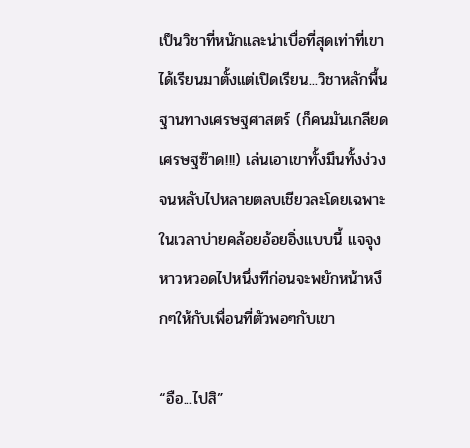เป็นวิชาที่หนักและน่าเบื่อที่สุดเท่าที่เขาได้เรียนมาตั้งแต่เปิดเรียน...วิชาหลักพื้นฐานทางเศรษฐศาสตร์ (ก็คนมันเกลียดเศรษฐซ๊าด!!!) เล่นเอาเขาทั้งมึนทั้งง่วงจนหลับไปหลายตลบเชียวละโดยเฉพาะในเวลาบ่ายคล้อยอ้อยอิ่งแบบนี้ แจจุงหาวหวอดไปหนึ่งทีก่อนจะพยักหน้าหงึกๆให้กับเพื่อนที่ตัวพอๆกับเขา

“อือ...ไปสิ”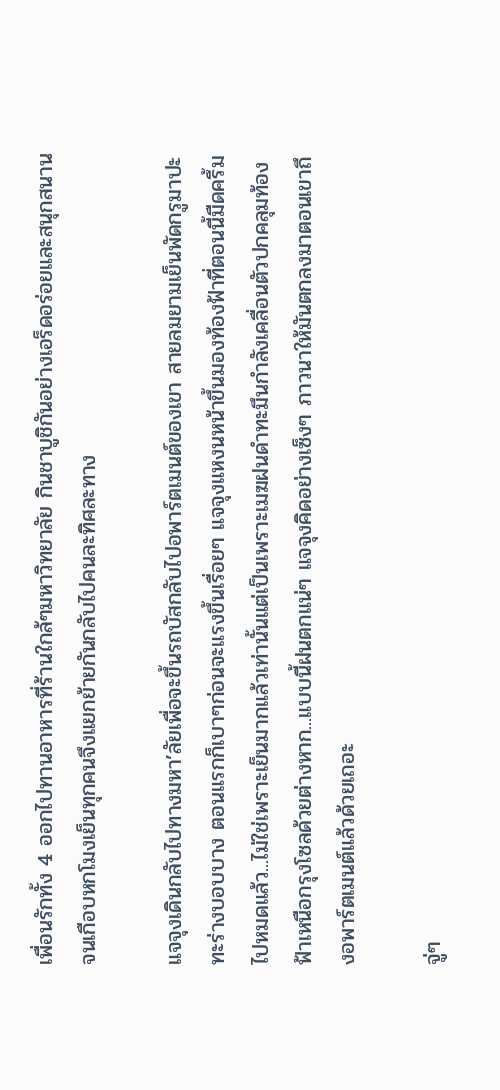เพื่อนรักทั้ง 4 ออกไปทานอาหารที่ร้านใกล้ๆมหาวิทยาลัย กินชาบูชิกันอย่างเอร็ดอร่อยและสนุกสนาน จนเกือบหกโมงเย็นทุกคนจึงแยกย้ายกันกลับไปคนละทิศละทาง

แจจุงเดินกลับไปทางมหา’ลัยเพื่อจะขึ้นรถบัสกลับไปอพาร์ตเมนต์ของเขา สายลมยามเย็นพัดกรูมาปะทะร่างบอบบาง ตอนแรกก็เบาๆก่อนจะแรงขึ้นเรื่อยๆ แจจุงแหงนหน้าขึ้นมองท้องฟ้าที่ตอนนี้มืดครึ้มไปหมดแล้ว...ไม่ใช่เพราะเย็นมากแล้วเท่านั้นแต่เป็นเพราะเมฆฝนดำทะมึนกำลังเคลื่อนตัวปกคลุมท้องฟ้าเหนือกรุงโซลด้วยต่างหาก...แบบนี้ฝนตกแน่ๆ แจจุงคิดอย่างเซ็งๆ ภาวนาให้มันตกลงมาตอนเขาถึงอพาร์ตเมนต์แล้วด้วยเถอะ

จู่ๆ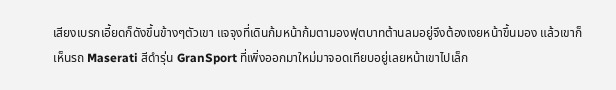เสียงเบรกเอี้ยดก็ดังขึ้นข้างๆตัวเขา แจจุงที่เดินก้มหน้าก้มตามองฟุตบาทต้านลมอยู่จึงต้องเงยหน้าขึ้นมอง แล้วเขาก็เห็นรถ Maserati สีดำรุ่น GranSport ที่เพิ่งออกมาใหม่มาจอดเทียบอยู่เลยหน้าเขาไปเล็ก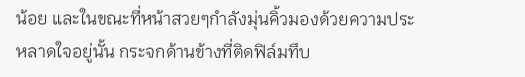น้อย และในขณะที่หน้าสวยๆกำลังมุ่นคิ้วมองด้วยความประหลาดใจอยู่นั้น กระจกด้านข้างที่ติดฟิล์มทึบ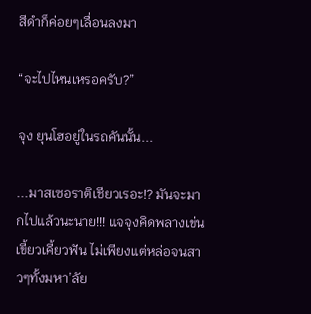สีดำก็ค่อยๆเลื่อนลงมา

“จะไปไหนเหรอครับ?”

จุง ยุนโฮอยู่ในรถคันนั้น...

...มาสเซอราติเชียวเรอะ!? มันจะมากไปแล้วนะนาย!!! แจจุงคิดพลางเข่นเขี้ยวเคี้ยวฟัน ไม่เพียงแต่หล่อจนสาวๆทั้งมหา’ลัย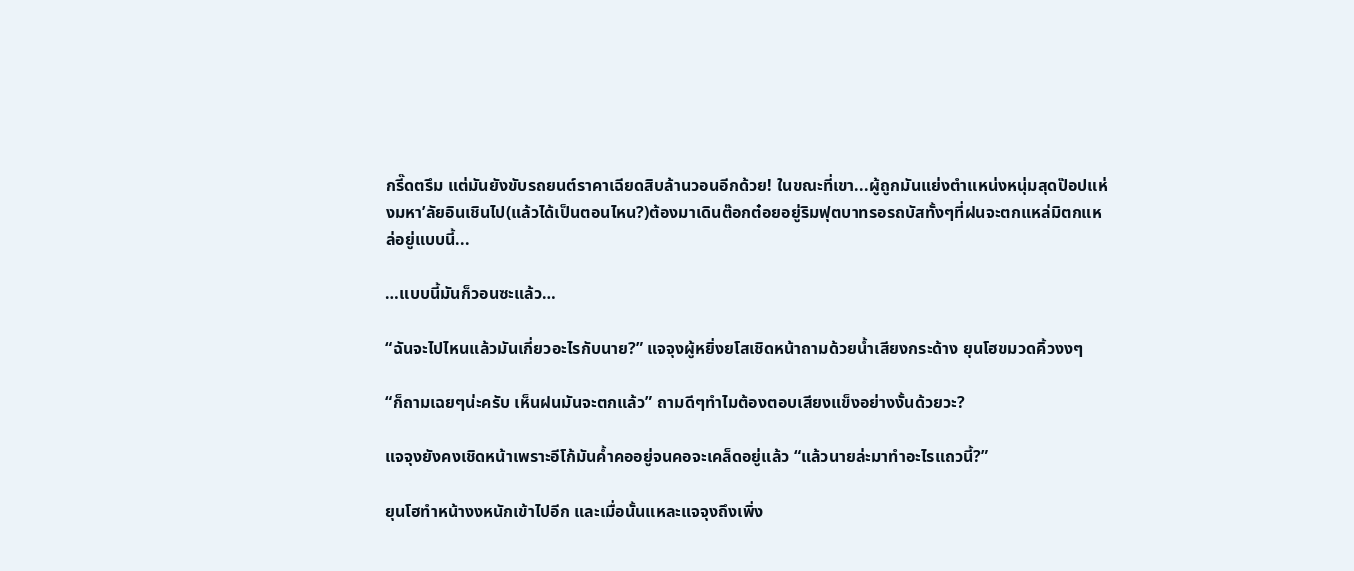กรี๊ดตรึม แต่มันยังขับรถยนต์ราคาเฉียดสิบล้านวอนอีกด้วย! ในขณะที่เขา...ผู้ถูกมันแย่งตำแหน่งหนุ่มสุดป๊อปแห่งมหา’ลัยอินเชินไป(แล้วได้เป็นตอนไหน?)ต้องมาเดินต๊อกต๋อยอยู่ริมฟุตบาทรอรถบัสทั้งๆที่ฝนจะตกแหล่มิตกแหล่อยู่แบบนี้...

…แบบนี้มันก็วอนซะแล้ว…

“ฉันจะไปไหนแล้วมันเกี่ยวอะไรกับนาย?” แจจุงผู้หยิ่งยโสเชิดหน้าถามด้วยน้ำเสียงกระด้าง ยุนโฮขมวดคิ้วงงๆ

“ก็ถามเฉยๆน่ะครับ เห็นฝนมันจะตกแล้ว” ถามดีๆทำไมต้องตอบเสียงแข็งอย่างงั้นด้วยวะ?

แจจุงยังคงเชิดหน้าเพราะอีโก้มันค้ำคออยู่จนคอจะเคล็ดอยู่แล้ว “แล้วนายล่ะมาทำอะไรแถวนี้?”

ยุนโฮทำหน้างงหนักเข้าไปอีก และเมื่อนั้นแหละแจจุงถึงเพิ่ง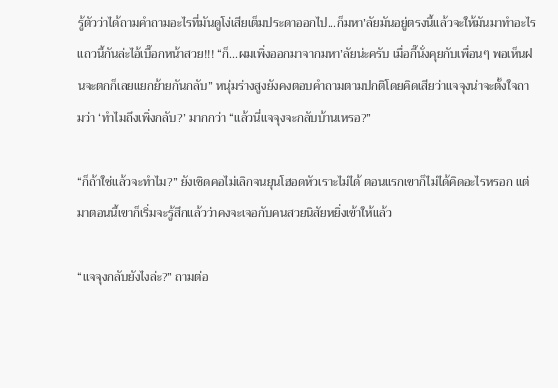รู้ตัวว่าได้ถามคำถามอะไรที่มันดูโง่เสียเต็มประดาออกไป...ก็มหา’ลัยมันอยู่ตรงนี้แล้วจะให้มันมาทำอะไรแถวนี้กันล่ะไอ้เบื๊อกหน้าสวย!!! “ก็...ผมเพิ่งออกมาจากมหา’ลัยน่ะครับ เมื่อกี๊นั่งคุยกับเพื่อนๆ พอเห็นฝนจะตกก็เลยแยกย้ายกันกลับ” หนุ่มร่างสูงยังคงตอบคำถามตามปกติโดยคิดเสียว่าแจจุงน่าจะตั้งใจถามว่า ‘ทำไมถึงเพิ่งกลับ?’ มากกว่า “แล้วนี่แจจุงจะกลับบ้านเหรอ?”

“ก็ถ้าใช่แล้วจะทำไม?” ยังเชิดคอไม่เลิกจนยุนโฮอดหัวเราะไม่ได้ ตอนแรกเขาก็ไม่ได้คิดอะไรหรอก แต่มาตอนนี้เขาก็เริ่มจะรู้สึกแล้วว่าคงจะเจอกับคนสวยนิสัยหยิ่งเข้าให้แล้ว

“แจจุงกลับยังไงล่ะ?” ถามต่อ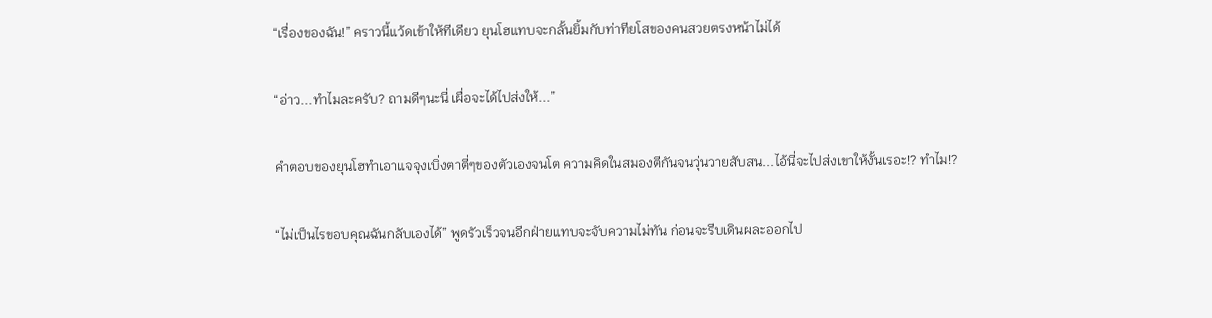“เรื่องของฉัน!” คราวนี้แว้ดเข้าให้ทีเดียว ยุนโฮแทบจะกลั้นยิ้มกับท่าทียโสของคนสวยตรงหน้าไม่ได้

“อ่าว...ทำไมละครับ? ถามดีๆนะนี่ เผื่อจะได้ไปส่งให้...”

คำตอบของยุนโฮทำเอาแจจุงเบิ่งตาตี่ๆของตัวเองจนโต ความคิดในสมองตีกันจนวุ่นวายสับสน...ไอ้นี่จะไปส่งเขาให้งั้นเรอะ!? ทำไม!?

“ไม่เป็นไรขอบคุณฉันกลับเองได้” พูดรัวเร็วจนอีกฝ่ายแทบจะจับความไม่ทัน ก่อนจะรีบเดินผละออกไป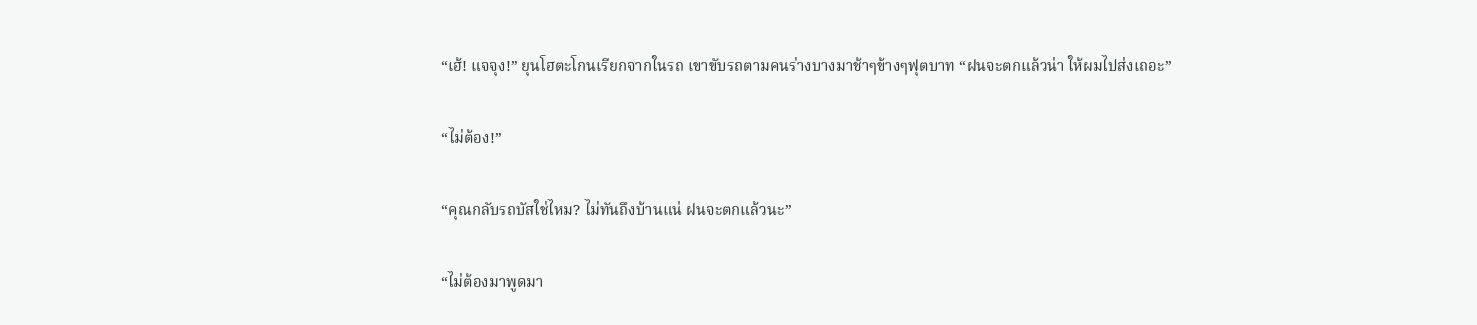“เฮ้! แจจุง!” ยุนโฮตะโกนเรียกจากในรถ เขาขับรถตามคนร่างบางมาช้าๆข้างๆฟุตบาท “ฝนจะตกแล้วน่า ให้ผมไปส่งเถอะ”

“ไม่ต้อง!”

“คุณกลับรถบัสใช่ไหม? ไม่ทันถึงบ้านแน่ ฝนจะตกแล้วนะ”

“ไม่ต้องมาพูดมา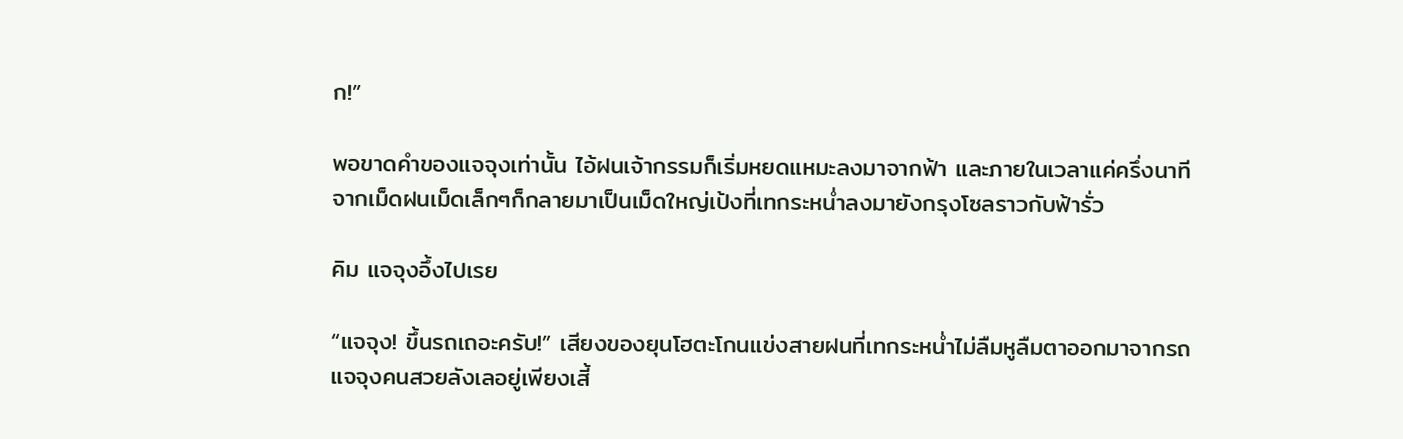ก!”

พอขาดคำของแจจุงเท่านั้น ไอ้ฝนเจ้ากรรมก็เริ่มหยดแหมะลงมาจากฟ้า และภายในเวลาแค่ครึ่งนาที จากเม็ดฝนเม็ดเล็กๆก็กลายมาเป็นเม็ดใหญ่เป้งที่เทกระหน่ำลงมายังกรุงโซลราวกับฟ้ารั่ว

คิม แจจุงอึ้งไปเรย

“แจจุง! ขึ้นรถเถอะครับ!” เสียงของยุนโฮตะโกนแข่งสายฝนที่เทกระหน่ำไม่ลืมหูลืมตาออกมาจากรถ แจจุงคนสวยลังเลอยู่เพียงเสี้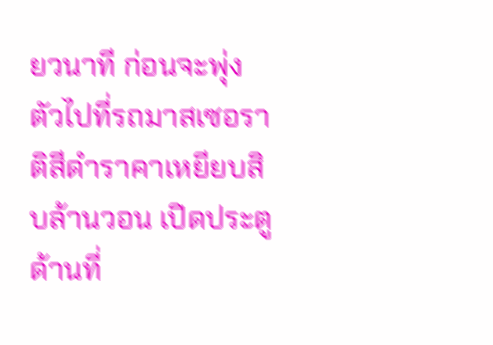ยวนาที ก่อนจะพุ่งตัวไปที่รถมาสเซอราติสีดำราคาเหยียบสิบล้านวอน เปิดประตูด้านที่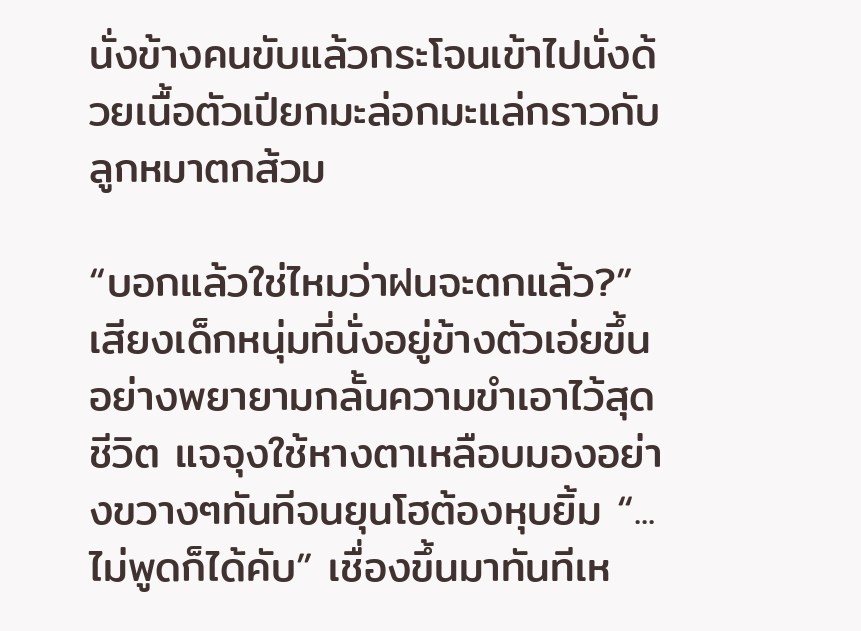นั่งข้างคนขับแล้วกระโจนเข้าไปนั่งด้วยเนื้อตัวเปียกมะล่อกมะแล่กราวกับลูกหมาตกส้วม

“บอกแล้วใช่ไหมว่าฝนจะตกแล้ว?” เสียงเด็กหนุ่มที่นั่งอยู่ข้างตัวเอ่ยขึ้นอย่างพยายามกลั้นความขำเอาไว้สุดชีวิต แจจุงใช้หางตาเหลือบมองอย่างขวางๆทันทีจนยุนโฮต้องหุบยิ้ม “...ไม่พูดก็ได้คับ” เชื่องขึ้นมาทันทีเห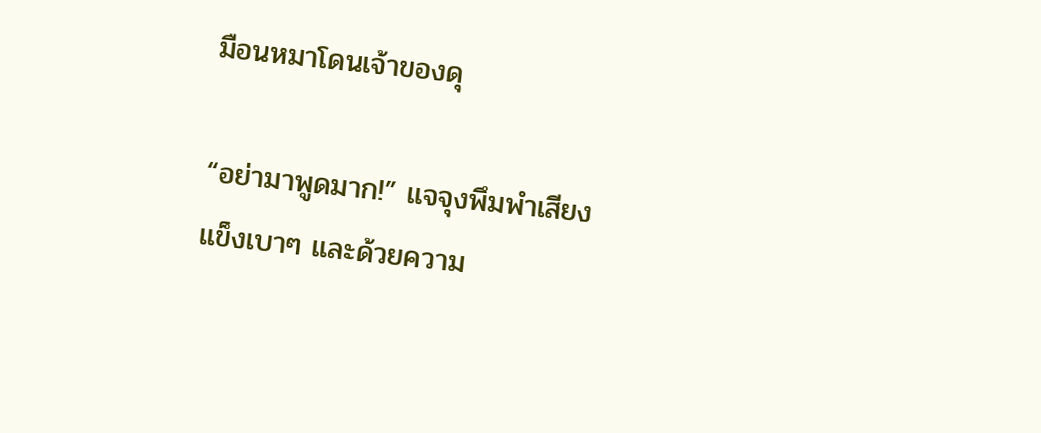มือนหมาโดนเจ้าของดุ

“อย่ามาพูดมาก!” แจจุงพึมพำเสียงแข็งเบาๆ และด้วยความ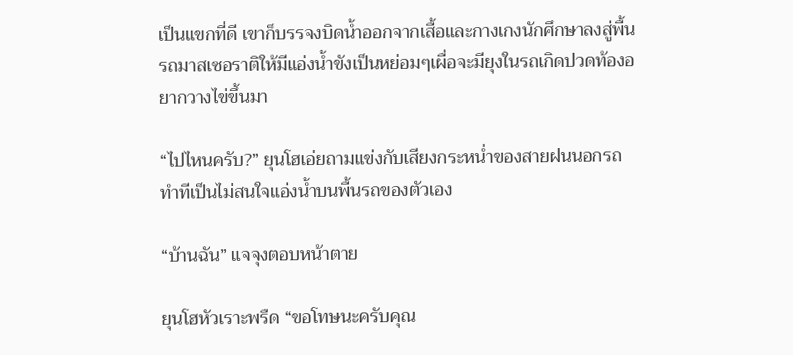เป็นแขกที่ดี เขาก็บรรจงบิดน้ำออกจากเสื้อและกางเกงนักศึกษาลงสู่พื้นรถมาสเซอราติให้มีแอ่งน้ำขังเป็นหย่อมๆเผื่อจะมียุงในรถเกิดปวดท้องอยากวางไข่ขึ้นมา

“ไปไหนครับ?” ยุนโฮเอ่ยถามแข่งกับเสียงกระหน่ำของสายฝนนอกรถ ทำทีเป็นไม่สนใจแอ่งน้ำบนพื้นรถของตัวเอง

“บ้านฉัน” แจจุงตอบหน้าตาย

ยุนโฮหัวเราะพรืด “ขอโทษนะครับคุณ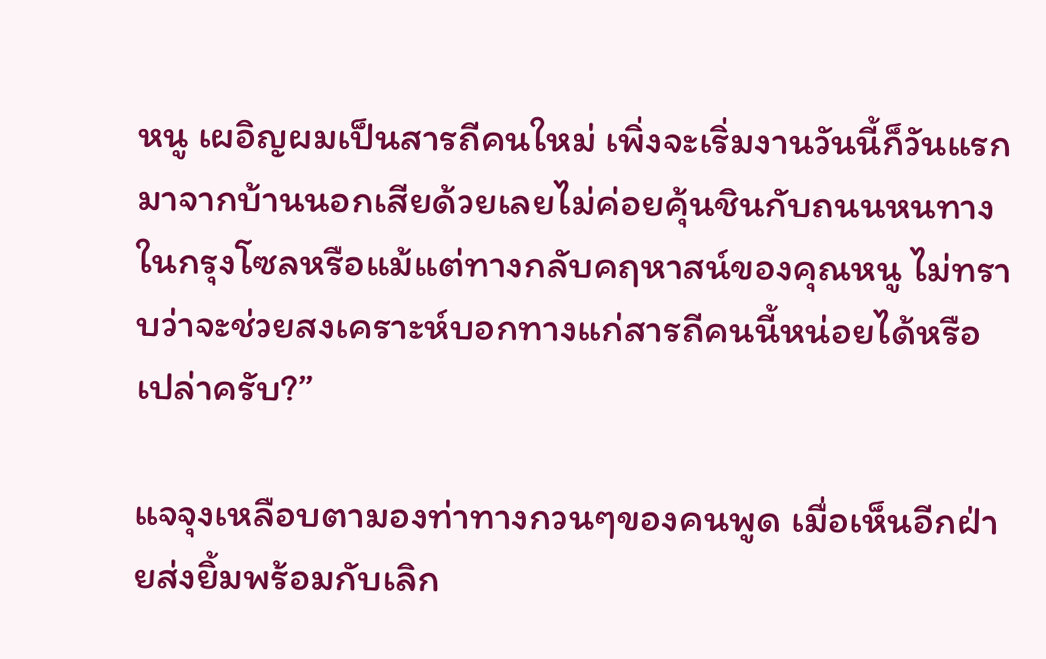หนู เผอิญผมเป็นสารถีคนใหม่ เพิ่งจะเริ่มงานวันนี้ก็วันแรก มาจากบ้านนอกเสียด้วยเลยไม่ค่อยคุ้นชินกับถนนหนทางในกรุงโซลหรือแม้แต่ทางกลับคฤหาสน์ของคุณหนู ไม่ทราบว่าจะช่วยสงเคราะห์บอกทางแก่สารถีคนนี้หน่อยได้หรือเปล่าครับ?”

แจจุงเหลือบตามองท่าทางกวนๆของคนพูด เมื่อเห็นอีกฝ่ายส่งยิ้มพร้อมกับเลิก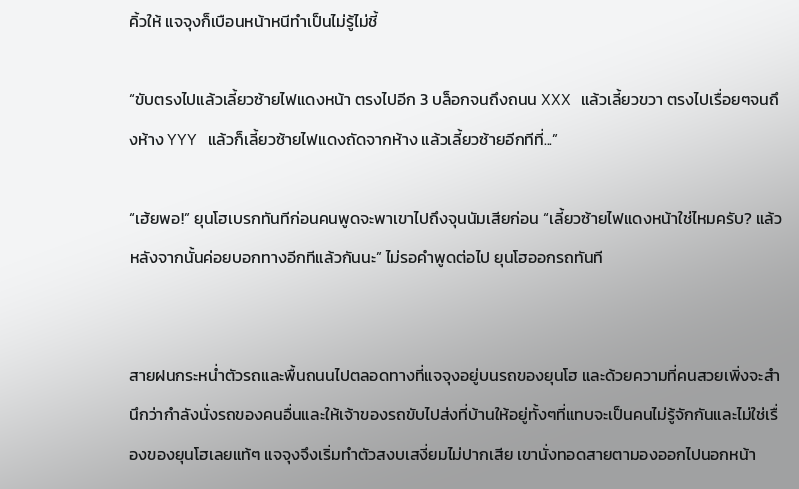คิ้วให้ แจจุงก็เบือนหน้าหนีทำเป็นไม่รู้ไม่ชี้

“ขับตรงไปแล้วเลี้ยวซ้ายไฟแดงหน้า ตรงไปอีก 3 บล็อกจนถึงถนน XXX แล้วเลี้ยวขวา ตรงไปเรื่อยๆจนถึงห้าง YYY แล้วก็เลี้ยวซ้ายไฟแดงถัดจากห้าง แล้วเลี้ยวซ้ายอีกทีที่...”

“เฮ้ยพอ!” ยุนโฮเบรกทันทีก่อนคนพูดจะพาเขาไปถึงจุนนัมเสียก่อน “เลี้ยวซ้ายไฟแดงหน้าใช่ไหมครับ? แล้วหลังจากนั้นค่อยบอกทางอีกทีแล้วกันนะ” ไม่รอคำพูดต่อไป ยุนโฮออกรถทันที


สายฝนกระหน่ำตัวรถและพื้นถนนไปตลอดทางที่แจจุงอยู่บนรถของยุนโฮ และด้วยความที่คนสวยเพิ่งจะสำนึกว่ากำลังนั่งรถของคนอื่นและให้เจ้าของรถขับไปส่งที่บ้านให้อยู่ทั้งๆที่แทบจะเป็นคนไม่รู้จักกันและไม่ใช่เรื่องของยุนโฮเลยแท้ๆ แจจุงจึงเริ่มทำตัวสงบเสงี่ยมไม่ปากเสีย เขานั่งทอดสายตามองออกไปนอกหน้า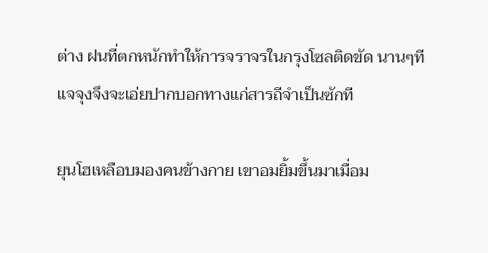ต่าง ฝนที่ตกหนักทำให้การจราจรในกรุงโซลติดขัด นานๆทีแจจุงจึงจะเอ่ยปากบอกทางแก่สารถีจำเป็นซักที

ยุนโฮเหลือบมองคนข้างกาย เขาอมยิ้มขึ้นมาเมื่อม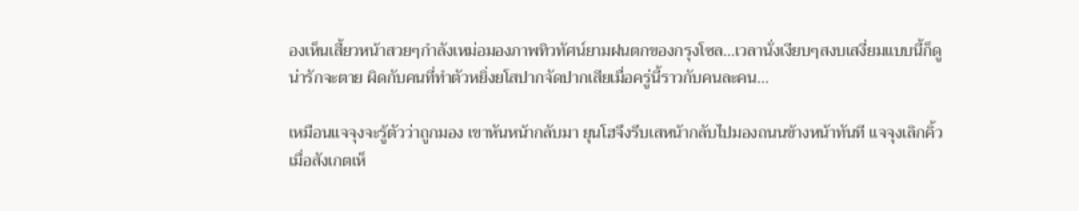องเห็นเสี้ยวหน้าสวยๆกำลังเหม่อมองภาพทิวทัศน์ยามฝนตกของกรุงโซล...เวลานั่งเงียบๆสงบเสงี่ยมแบบนี้ก็ดูน่ารักจะตาย ผิดกับคนที่ทำตัวหยิ่งยโสปากจัดปากเสียเมื่อครู่นี้ราวกับคนละคน...

เหมือนแจจุงจะรู้ตัวว่าถูกมอง เขาหันหน้ากลับมา ยุนโฮจึงรีบเสหน้ากลับไปมองถนนข้างหน้าทันที แจจุงเลิกคิ้วเมื่อสังเกตเห็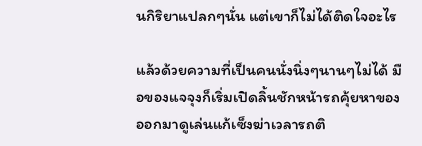นกิริยาแปลกๆนั่น แต่เขาก็ไม่ได้ติดใจอะไร

แล้วด้วยความที่เป็นคนนั่งนิ่งๆนานๆไม่ได้ มือของแจจุงก็เริ่มเปิดลิ้นชักหน้ารถคุ้ยหาของออกมาดูเล่นแก้เซ็งฆ่าเวลารถติ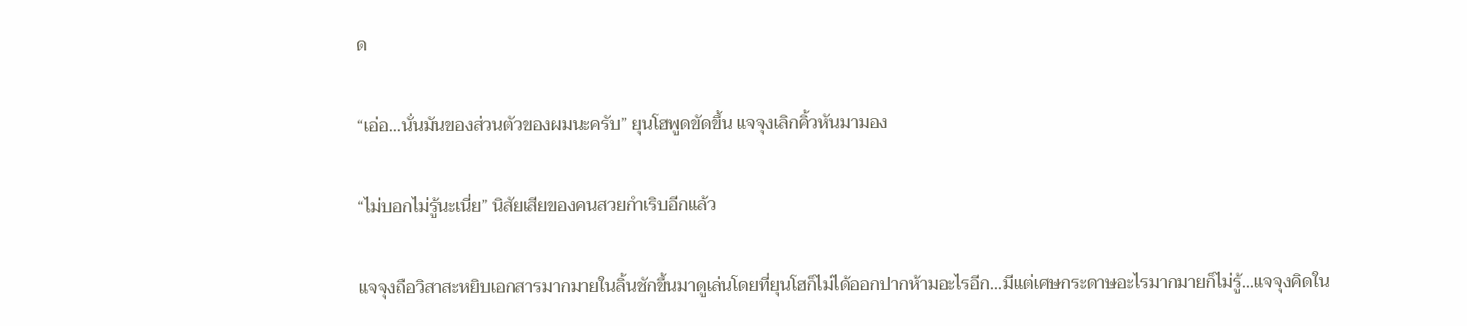ด

“เอ่อ...นั่นมันของส่วนตัวของผมนะครับ” ยุนโฮพูดขัดขึ้น แจจุงเลิกคิ้วหันมามอง

“ไม่บอกไม่รู้นะเนี่ย” นิสัยเสียของคนสวยกำเริบอีกแล้ว

แจจุงถือวิสาสะหยิบเอกสารมากมายในลิ้นชักขึ้นมาดูเล่นโดยที่ยุนโฮก็ไม่ได้ออกปากห้ามอะไรอีก...มีแต่เศษกระดาษอะไรมากมายก็ไม่รู้...แจจุงคิดใน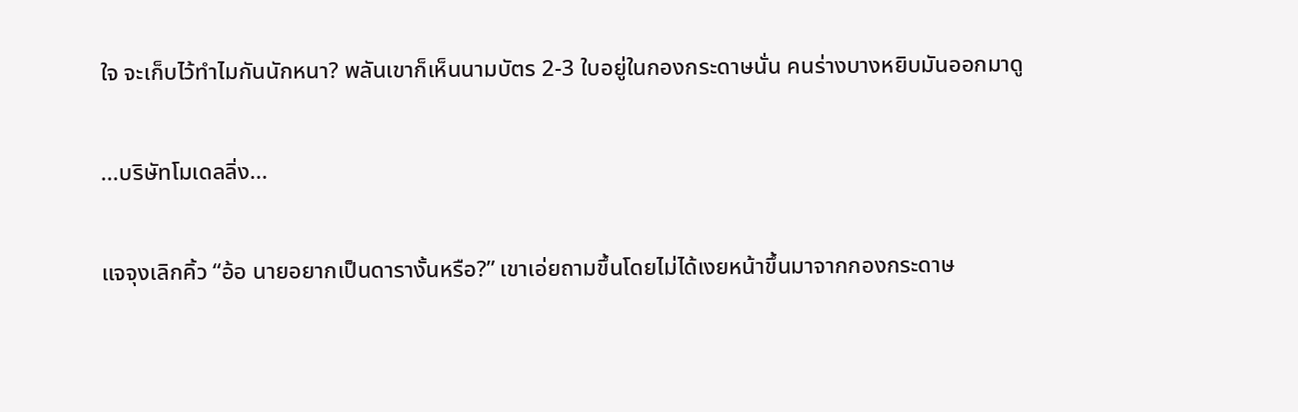ใจ จะเก็บไว้ทำไมกันนักหนา? พลันเขาก็เห็นนามบัตร 2-3 ใบอยู่ในกองกระดาษนั่น คนร่างบางหยิบมันออกมาดู

...บริษัทโมเดลลิ่ง...

แจจุงเลิกคิ้ว “อ้อ นายอยากเป็นดารางั้นหรือ?” เขาเอ่ยถามขึ้นโดยไม่ได้เงยหน้าขึ้นมาจากกองกระดาษ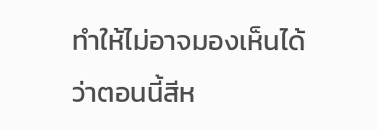ทำให้ไม่อาจมองเห็นได้ว่าตอนนี้สีห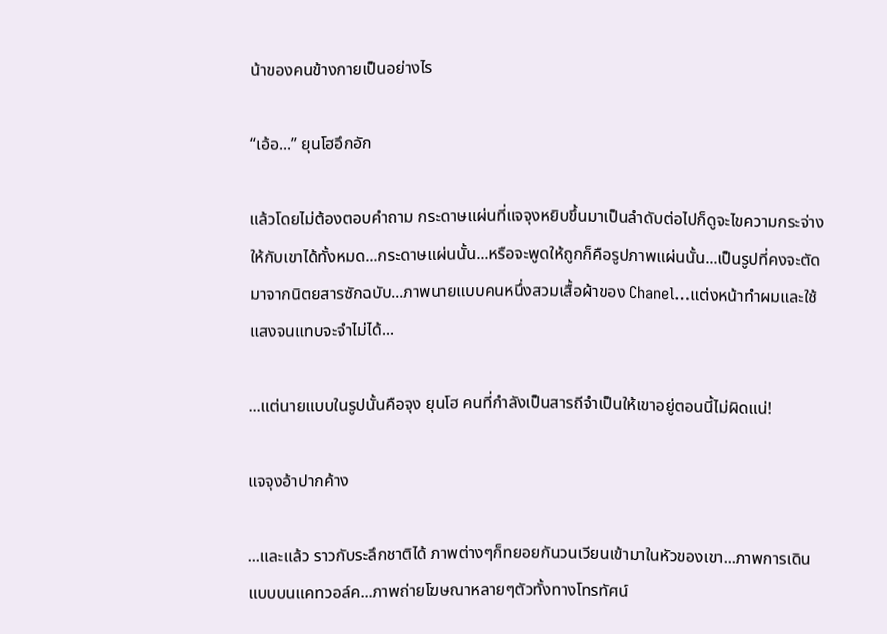น้าของคนข้างกายเป็นอย่างไร

“เอ้อ...” ยุนโฮอึกอัก

แล้วโดยไม่ต้องตอบคำถาม กระดาษแผ่นที่แจจุงหยิบขึ้นมาเป็นลำดับต่อไปก็ดูจะไขความกระจ่างให้กับเขาได้ทั้งหมด...กระดาษแผ่นนั้น...หรือจะพูดให้ถูกก็คือรูปภาพแผ่นนั้น...เป็นรูปที่คงจะตัดมาจากนิตยสารซักฉบับ...ภาพนายแบบคนหนึ่งสวมเสื้อผ้าของ Chanel…แต่งหน้าทำผมและใช้แสงจนแทบจะจำไม่ได้...

...แต่นายแบบในรูปนั้นคือจุง ยุนโฮ คนที่กำลังเป็นสารถีจำเป็นให้เขาอยู่ตอนนี้ไม่ผิดแน่!

แจจุงอ้าปากค้าง

...และแล้ว ราวกับระลึกชาติได้ ภาพต่างๆก็ทยอยกันวนเวียนเข้ามาในหัวของเขา...ภาพการเดินแบบบนแคทวอล์ค...ภาพถ่ายโฆษณาหลายๆตัวทั้งทางโทรทัศน์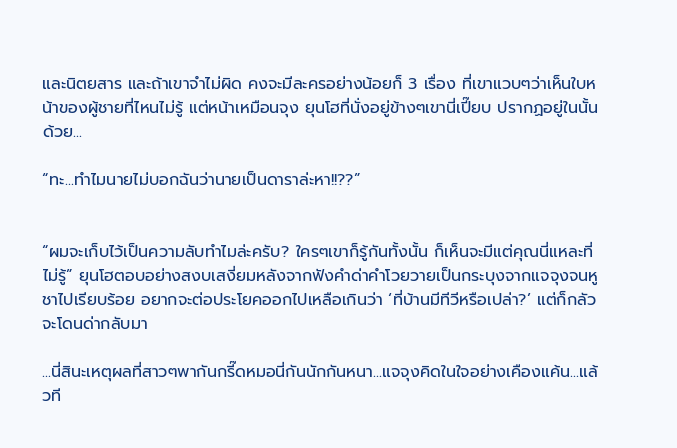และนิตยสาร และถ้าเขาจำไม่ผิด คงจะมีละครอย่างน้อยก็ 3 เรื่อง ที่เขาแวบๆว่าเห็นใบหน้าของผู้ชายที่ไหนไม่รู้ แต่หน้าเหมือนจุง ยุนโฮที่นั่งอยู่ข้างๆเขานี่เปี๊ยบ ปรากฏอยู่ในนั้นด้วย...

“ทะ...ทำไมนายไม่บอกฉันว่านายเป็นดาราล่ะหา!!??”


“ผมจะเก็บไว้เป็นความลับทำไมล่ะครับ? ใครๆเขาก็รู้กันทั้งนั้น ก็เห็นจะมีแต่คุณนี่แหละที่ไม่รู้” ยุนโฮตอบอย่างสงบเสงี่ยมหลังจากฟังคำด่าคำโวยวายเป็นกระบุงจากแจจุงจนหูชาไปเรียบร้อย อยากจะต่อประโยคออกไปเหลือเกินว่า ‘ที่บ้านมีทีวีหรือเปล่า?’ แต่ก็กลัวจะโดนด่ากลับมา

...นี่สินะเหตุผลที่สาวๆพากันกรี๊ดหมอนี่กันนักกันหนา...แจจุงคิดในใจอย่างเคืองแค้น...แล้วที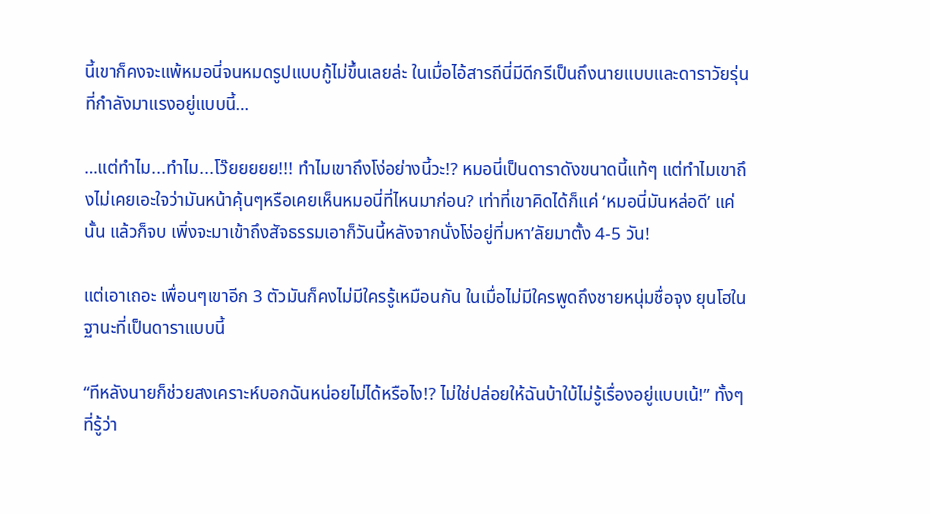นี้เขาก็คงจะแพ้หมอนี่จนหมดรูปแบบกู้ไม่ขึ้นเลยล่ะ ในเมื่อไอ้สารถีนี่มีดีกรีเป็นถึงนายแบบและดาราวัยรุ่นที่กำลังมาแรงอยู่แบบนี้…

…แต่ทำไม...ทำไม...โว๊ยยยยย!!! ทำไมเขาถึงโง่อย่างนี้วะ!? หมอนี่เป็นดาราดังขนาดนี้แท้ๆ แต่ทำไมเขาถึงไม่เคยเอะใจว่ามันหน้าคุ้นๆหรือเคยเห็นหมอนี่ที่ไหนมาก่อน? เท่าที่เขาคิดได้ก็แค่ ‘หมอนี่มันหล่อดี’ แค่นั้น แล้วก็จบ เพิ่งจะมาเข้าถึงสัจธรรมเอาก็วันนี้หลังจากนั่งโง่อยู่ที่มหา’ลัยมาตั้ง 4-5 วัน!

แต่เอาเถอะ เพื่อนๆเขาอีก 3 ตัวมันก็คงไม่มีใครรู้เหมือนกัน ในเมื่อไม่มีใครพูดถึงชายหนุ่มชื่อจุง ยุนโฮในฐานะที่เป็นดาราแบบนี้

“ทีหลังนายก็ช่วยสงเคราะห์บอกฉันหน่อยไม่ได้หรือไง!? ไม่ใช่ปล่อยให้ฉันบ้าใบ้ไม่รู้เรื่องอยู่แบบเน้!” ทั้งๆที่รู้ว่า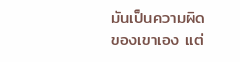มันเป็นความผิดของเขาเอง แต่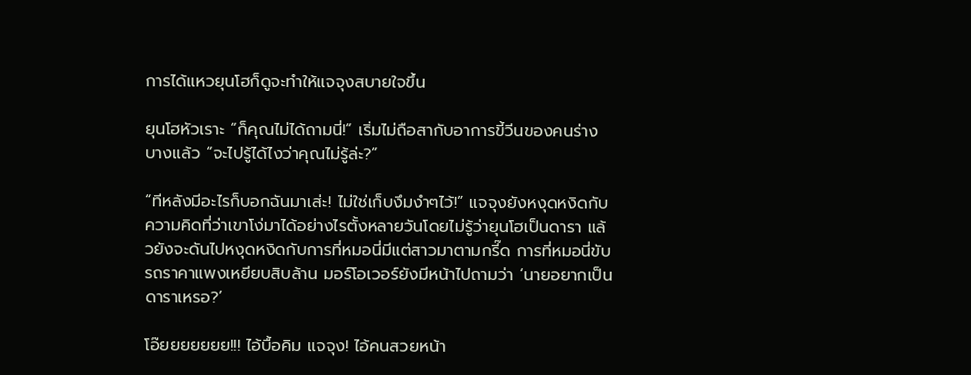การได้แหวยุนโฮก็ดูจะทำให้แจจุงสบายใจขึ้น

ยุนโฮหัวเราะ “ก็คุณไม่ได้ถามนี่!” เริ่มไม่ถือสากับอาการขี้วีนของคนร่างบางแล้ว “จะไปรู้ได้ไงว่าคุณไม่รู้ล่ะ?”

“ทีหลังมีอะไรก็บอกฉันมาเส่ะ! ไม่ใช่เก็บงึมงำๆไว้!” แจจุงยังหงุดหงิดกับความคิดที่ว่าเขาโง่มาได้อย่างไรตั้งหลายวันโดยไม่รู้ว่ายุนโฮเป็นดารา แล้วยังจะดันไปหงุดหงิดกับการที่หมอนี่มีแต่สาวมาตามกรี๊ด การที่หมอนี่ขับรถราคาแพงเหยียบสิบล้าน มอร์โอเวอร์ยังมีหน้าไปถามว่า ‘นายอยากเป็นดาราเหรอ?’

โอ๊ยยยยยยย!!! ไอ้บื้อคิม แจจุง! ไอ้คนสวยหน้า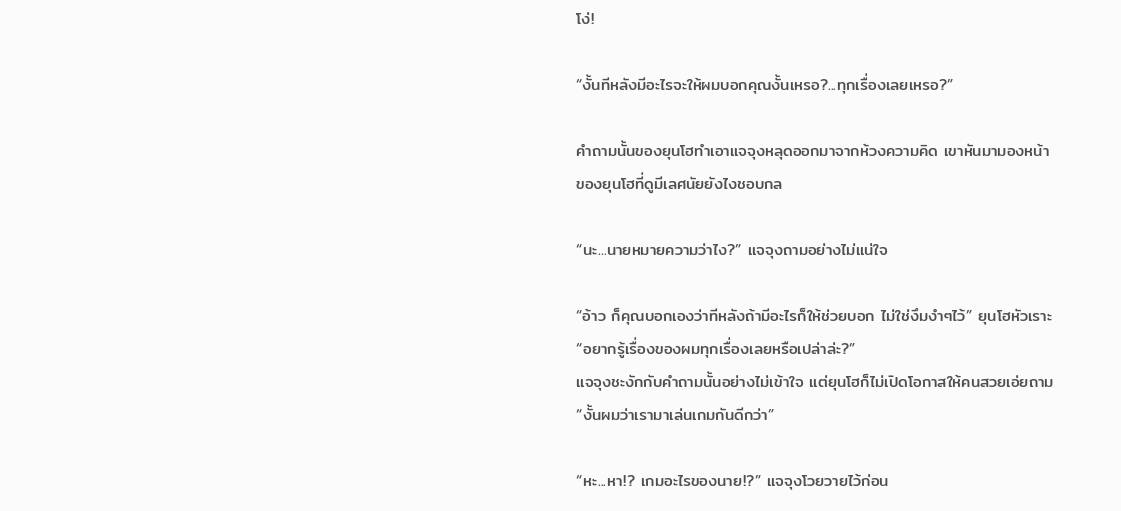โง่!

“งั้นทีหลังมีอะไรจะให้ผมบอกคุณงั้นเหรอ?...ทุกเรื่องเลยเหรอ?”

คำถามนั้นของยุนโฮทำเอาแจจุงหลุดออกมาจากห้วงความคิด เขาหันมามองหน้าของยุนโฮที่ดูมีเลศนัยยังไงชอบกล

“นะ...นายหมายความว่าไง?” แจจุงถามอย่างไม่แน่ใจ

“อ้าว ก็คุณบอกเองว่าทีหลังถ้ามีอะไรก็ให้ช่วยบอก ไม่ใช่งึมงำๆไว้” ยุนโฮหัวเราะ “อยากรู้เรื่องของผมทุกเรื่องเลยหรือเปล่าล่ะ?”
แจจุงชะงักกับคำถามนั้นอย่างไม่เข้าใจ แต่ยุนโฮก็ไม่เปิดโอกาสให้คนสวยเอ่ยถาม “งั้นผมว่าเรามาเล่นเกมกันดีกว่า”

“หะ...หา!? เกมอะไรของนาย!?” แจจุงโวยวายไว้ก่อน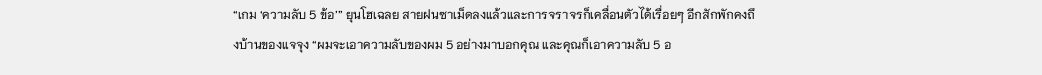“เกม ‘ความลับ 5 ข้อ’” ยุนโฮเฉลย สายฝนซาเม็ดลงแล้วและการจราจรก็เคลื่อนตัวได้เรื่อยๆ อีกสักพักคงถึงบ้านของแจจุง “ผมจะเอาความลับของผม 5 อย่างมาบอกคุณ และคุณก็เอาความลับ 5 อ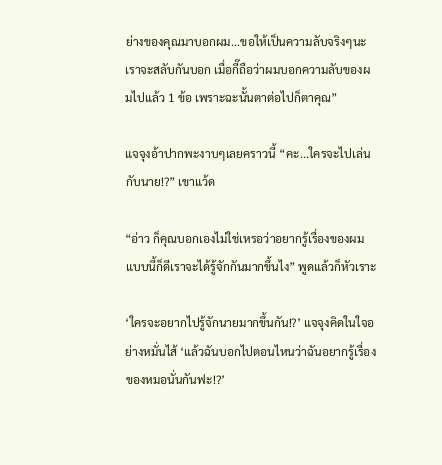ย่างของคุณมาบอกผม...ขอให้เป็นความลับจริงๆนะ เราจะสลับกันบอก เมื่อกี๊ถือว่าผมบอกความลับของผมไปแล้ว 1 ข้อ เพราะฉะนั้นตาต่อไปก็ตาคุณ”

แจจุงอ้าปากพะงาบๆเลยคราวนี้ “คะ...ใครจะไปเล่นกับนาย!?” เขาแว้ด

“อ่าว ก็คุณบอกเองไม่ใช่เหรอว่าอยากรู้เรื่องของผม แบบนี้ก็ดีเราจะได้รู้จักกันมากขึ้นไง” พูดแล้วก็หัวเราะ

‘ใครจะอยากไปรู้จักนายมากขึ้นกัน!?’ แจจุงคิดในใจอย่างหมั่นไส้ ‘แล้วฉันบอกไปตอนไหนว่าฉันอยากรู้เรื่องของหมอนั่นกันฟะ!?’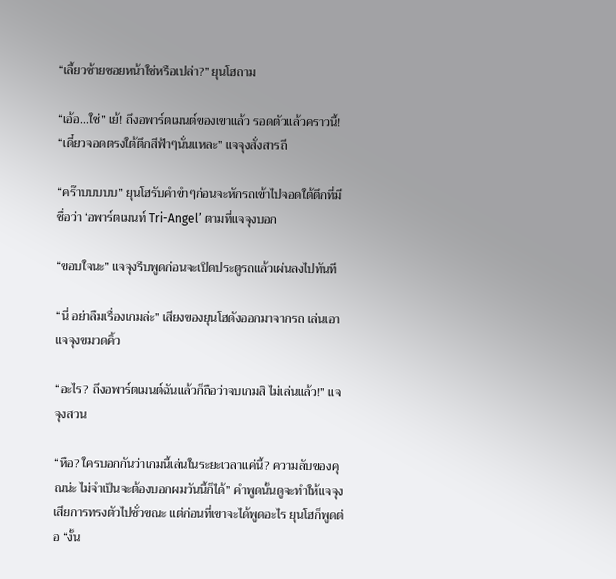“เลี้ยวซ้ายซอยหน้าใช่หรือเปล่า?” ยุนโฮถาม

“เอ้อ...ใช่” เย้! ถึงอพาร์ตเมนต์ของเขาแล้ว รอดตัวแล้วคราวนี้! “เดี๋ยวจอดตรงใต้ตึกสีฟ้าๆนั่นแหละ” แจจุงสั่งสารถี

“คร๊าบบบบบ” ยุนโฮรับคำขำๆก่อนจะหักรถเข้าไปจอดใต้ตึกที่มีชื่อว่า ‘อพาร์ตเมนท์ Tri-Angel’ ตามที่แจจุงบอก

“ขอบใจนะ” แจจุงรีบพูดก่อนจะเปิดประตูรถแล้วเผ่นลงไปทันที

“นี่ อย่าลืมเรื่องเกมล่ะ” เสียงของยุนโฮดังออกมาจากรถ เล่นเอาแจจุงขมวดคิ้ว

“อะไร? ถึงอพาร์ตเมนต์ฉันแล้วก็ถือว่าจบเกมสิ ไม่เล่นแล้ว!” แจจุงสวน

“หือ? ใครบอกกันว่าเกมนี้เล่นในระยะเวลาแค่นี้? ความลับของคุณน่ะ ไม่จำเป็นจะต้องบอกผมวันนี้ก็ได้” คำพูดนั้นดูจะทำให้แจจุงเสียการทรงตัวไปชั่วขณะ แต่ก่อนที่เขาจะได้พูดอะไร ยุนโฮก็พูดต่อ “งั้น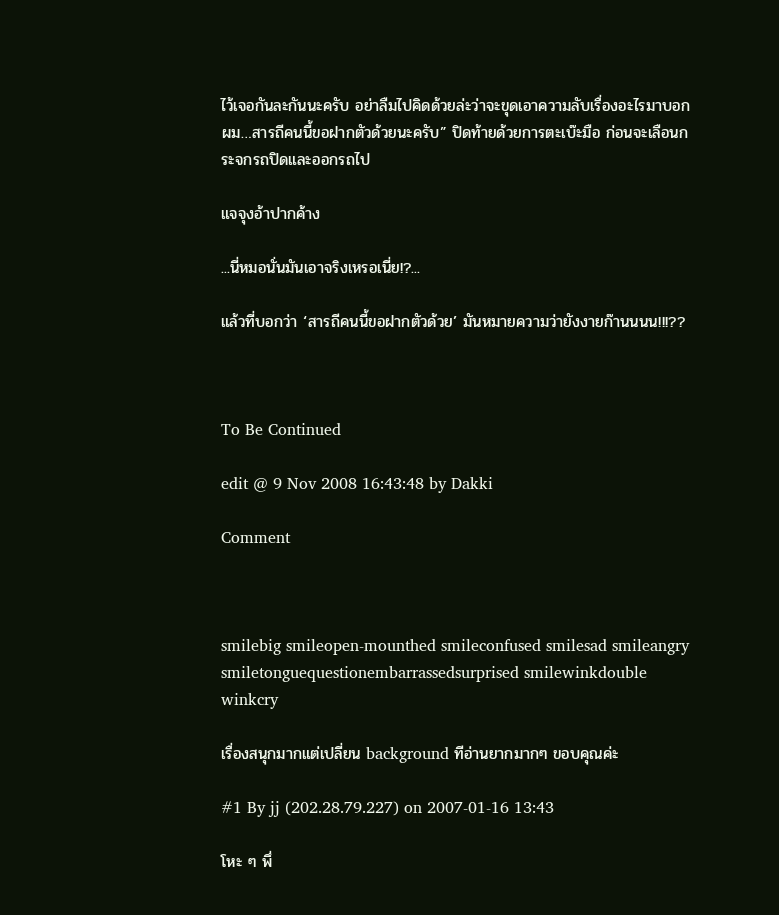ไว้เจอกันละกันนะครับ อย่าลืมไปคิดด้วยล่ะว่าจะขุดเอาความลับเรื่องอะไรมาบอกผม…สารถีคนนี้ขอฝากตัวด้วยนะครับ” ปิดท้ายด้วยการตะเบ๊ะมือ ก่อนจะเลือนกระจกรถปิดและออกรถไป

แจจุงอ้าปากค้าง

...นี่หมอนั่นมันเอาจริงเหรอเนี่ย!?...

แล้วที่บอกว่า ‘สารถีคนนี้ขอฝากตัวด้วย’ มันหมายความว่ายังงายก๊านนนน!!!??



To Be Continued

edit @ 9 Nov 2008 16:43:48 by Dakki

Comment



smilebig smileopen-mounthed smileconfused smilesad smileangry smiletonguequestionembarrassedsurprised smilewinkdouble winkcry

เรื่องสนุกมากแต่เปลี่ยน background ทีอ่านยากมากๆ ขอบคุณค่ะ

#1 By jj (202.28.79.227) on 2007-01-16 13:43

โหะ ๆ พึ่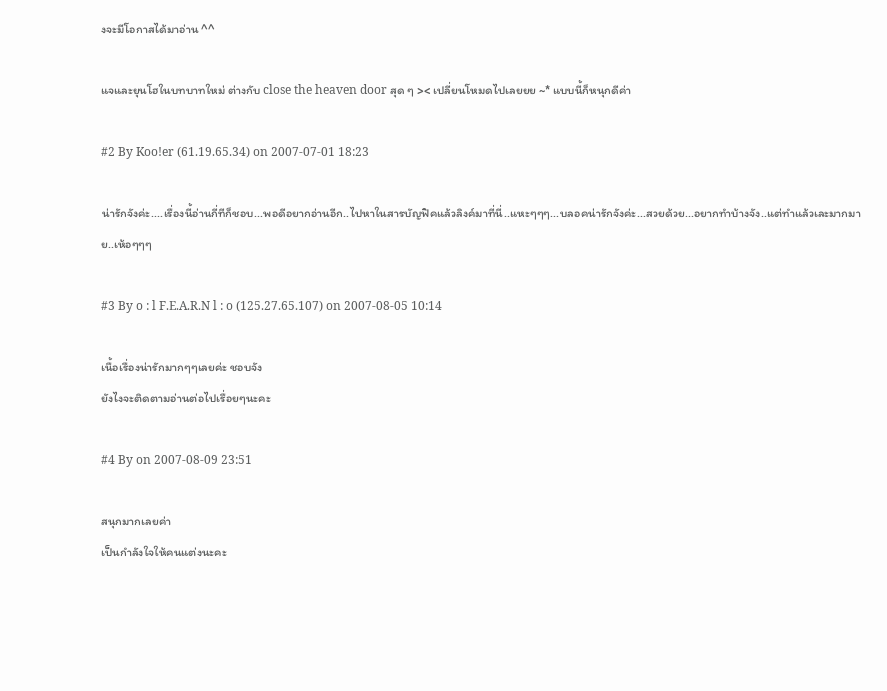งจะมีโอกาสได้มาอ่าน ^^

แจและยุนโฮในบทบาทใหม่ ต่างกับ close the heaven door สุด ๆ >< เปลี่ยนโหมดไปเลยยย ~* แบบนี้ก็หนุกดีค่า

#2 By Koo!er (61.19.65.34) on 2007-07-01 18:23

น่ารักจังค่ะ....เรื่องนี้อ่านกี่ทีก็ชอบ...พอดีอยากอ่านอีก..ไปหาในสารบัญฟิคแล้วลิงค์มาที่นี่..แหะๆๆๆ...บลอคน่ารักจังค่ะ...สวยด้วย...อยากทำบ้างจัง..แต่ทำแล้วเละมากมาย..เห้อๆๆๆ

#3 By o : l F.E.A.R.N l : o (125.27.65.107) on 2007-08-05 10:14

เนื้อเรื่องน่ารักมากๆๆเลยค่ะ ชอบจัง
ยังไงจะติดตามอ่านต่อไปเรื่อยๆนะคะ

#4 By on 2007-08-09 23:51

สนุกมากเลยค่า
เป็นกำลังใจให้คนแต่งนะคะ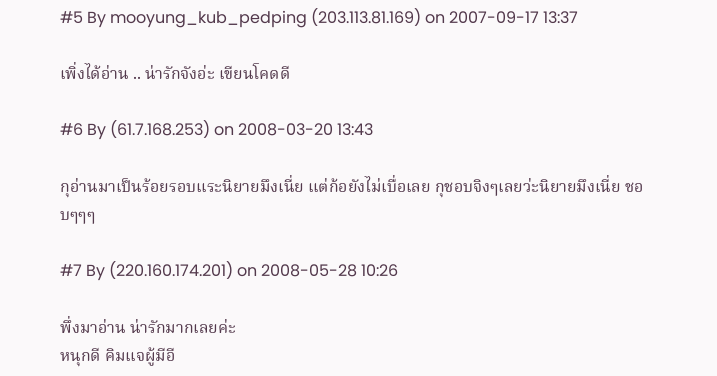#5 By mooyung_kub_pedping (203.113.81.169) on 2007-09-17 13:37

เพิ่งได้อ่าน .. น่ารักจังอ่ะ เขียนโคดดี

#6 By (61.7.168.253) on 2008-03-20 13:43

กุอ่านมาเป็นร้อยรอบแระนิยายมึงเนี่ย แต่ก้อยังไม่เบื่อเลย กุชอบจิงๆเลยว่ะนิยายมึงเนี่ย ชอบๆๆๆ

#7 By (220.160.174.201) on 2008-05-28 10:26

พึ่งมาอ่าน น่ารักมากเลยค่ะ
หนุกดี คิมแจผู้มีอี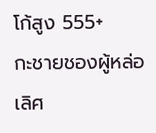โก้สูง 555+
กะชายชองผู้หล่อเลิศ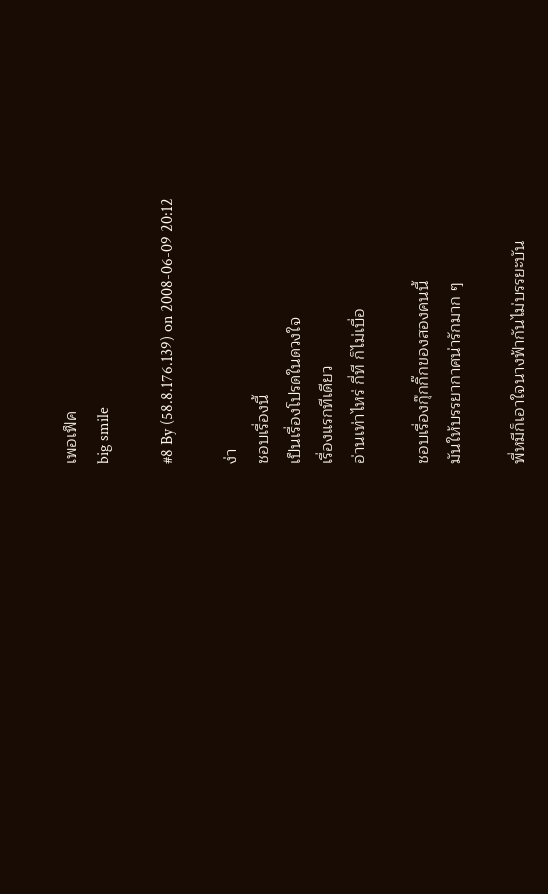เพอเฟ็ค
big smile

#8 By (58.8.176.139) on 2008-06-09 20:12

ง่า
ชอบเรื่องนี้
เป็นเรื่องโปรดในดวงใจ
เรื่องแรกทีเดียว
อ่านเท่าไหร่ กี่ที ก็ไม่เบื่อ

ชอบเรื่องกุ๊กกิ๊กของสองคนนี้
มันให้บรรยากาศน่ารักมาก ๆ

พี่หมีก็เอาใจนางฟ้ากันไม่บรรยะบัน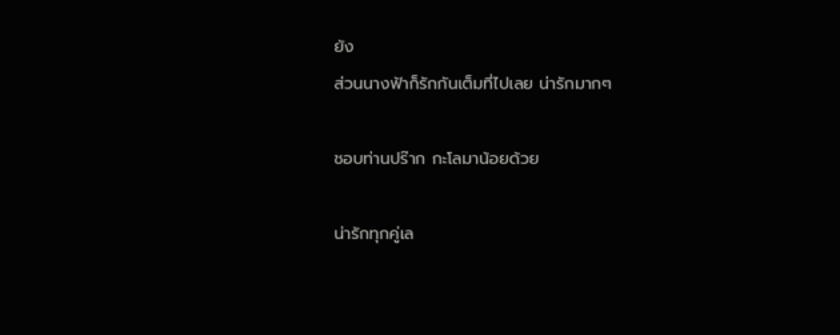ยัง
ส่วนนางฟ้าก็รักกันเต็มที่ไปเลย น่ารักมากๆ

ชอบท่านปร๊าก กะโลมาน้อยด้วย

น่ารักทุกคู่เล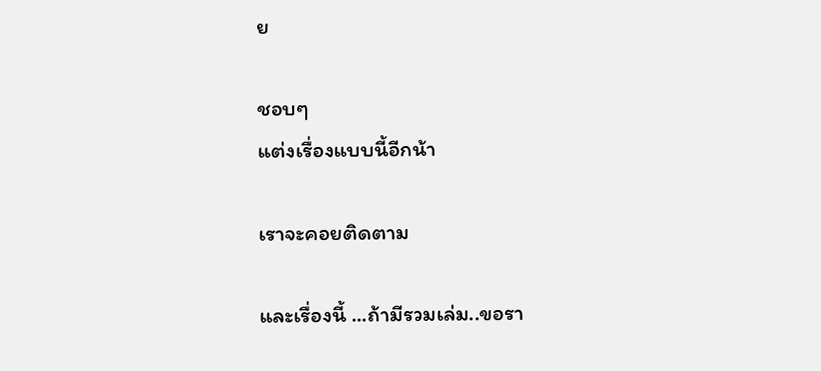ย

ชอบๆ
แต่งเรื่องแบบนี้อีกน้า

เราจะคอยติดตาม

และเรื่องนี้ ...ถ้ามีรวมเล่ม..ขอรา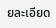ยละเอียด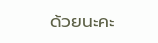ด้วยนะคะ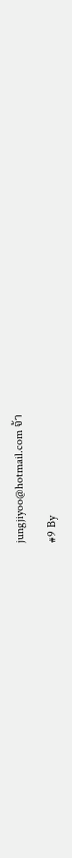jungjiyoo@hotmail.com จ้า

#9 By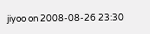jiyoo on 2008-08-26 23:30